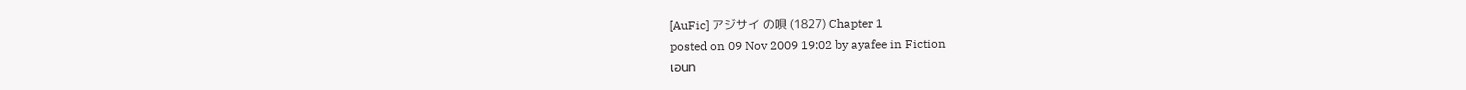[AuFic] アジサイ の唄 (1827) Chapter 1
posted on 09 Nov 2009 19:02 by ayafee in Fiction
เอนท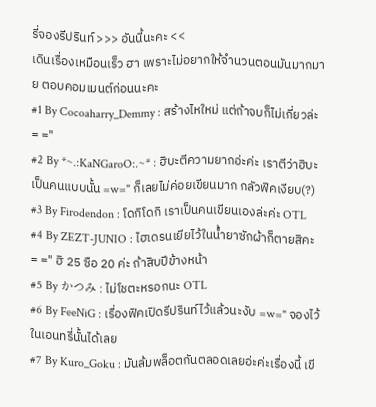รี่จองรีปรินท์ >>> อันนี้นะคะ <<
เดินเรื่องเหมือนเร็ว ฮา เพราะไม่อยากให้จำนวนตอนมันมากมาย ตอบคอมเมนต์ก่อนนะคะ
#1 By Cocoaharry_Demmy : สร้างไหใหม่ แต่ถ้าจบก็ไม่เกี่ยวล่ะ = ="
#2 By *~.:KaNGaroO:.~* : ฮิบะตีความยากอ่ะค่ะ เราตีว่าฮิบะเป็นคนแบบนั้น =w=" ก็เลยไม่ค่อยเขียนมาก กลัวฟิคเงียบ(?)
#3 By Firodendon : โดกิโดกิ เราเป็นคนเขียนเองล่ะค่ะ OTL
#4 By ZEZT-JUNIO : ไฮเดรนเยียไว้ในน้ำยาซักผ้าก็ตายสิคะ = =" ฮิ 25 ซือ 20 ค่ะ ถ้าสิบปีข้างหน้า
#5 By かつみ : ไม่โชตะหรอกนะ OTL
#6 By FeeNiG : เรื่องฟิคเปิดรีปรินท์ไว้แล้วนะงับ =w=" จองไว้ในเอนทรี่นั้นได้เลย
#7 By Kuro_Goku : มันล้มพล็อตกันตลอดเลยอ่ะค่ะเรื่องนี้ เขี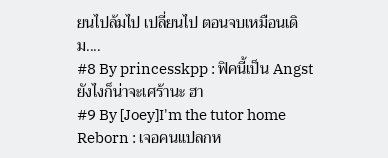ยนไปล้มไป เปลี่ยนไป ตอนจบเหมือนเดิม....
#8 By princesskpp : ฟิคนี้เป็น Angst ยังไงก็น่าจะเศร้านะ ฮา
#9 By [Joey]I'm the tutor home Reborn : เจอคนแปลกห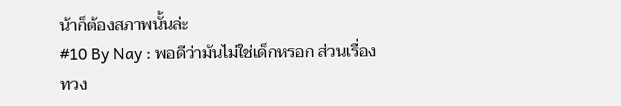น้าก็ต้องสภาพนั้นล่ะ
#10 By Nay : พอดีว่ามันไม่ใช่เด็กหรอก ส่วนเรื่องทวง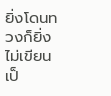ยิ่งโดนทวงก็ยิ่งไม่เขียนเป็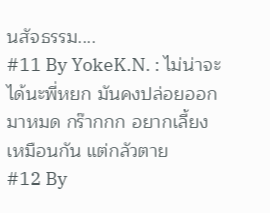นสัจธรรม....
#11 By YokeK.N. : ไม่น่าจะได้นะพี่หยก มันคงปล่อยออกมาหมด กร๊ากกก อยากเลี้ยงเหมือนกัน แต่กลัวตาย
#12 By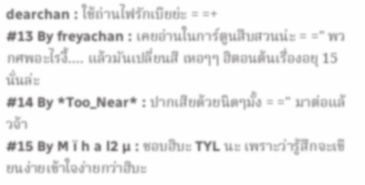dearchan : ใช้ถ่านไฟรักเบียย่ะ = =+
#13 By freyachan : เคยอ่านในการ์ตูนสืบสวนน่ะ = =" พวกศพอะไรงี้.... แล้วมันเปลี่ยนสี เหอๆๆ ฮิตอนต้นเรื่องอยุ 15 นั่นล่ะ
#14 By *Too_Near* : ปากเสียด้วยนิดๆมั้ง = =" มาต่อแล้วจ้า
#15 By M ï h a l2 µ : ชอบฮิบะ TYL นะ เพราะว่ารู้สึกจะเขียนง่ายเข้าใจง่ายกว่าฮิบะ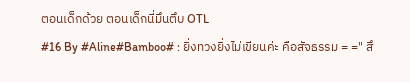ตอนเด็กด้วย ตอนเด็กนี่มึนตึบ OTL
#16 By #Aline#Bamboo# : ยิ่งทวงยิ่งไม่เขียนค่ะ คือสัจธรรม = =" สึ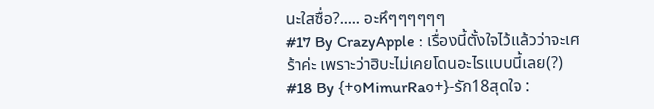นะใสซื่อ?..... อะหึๆๆๆๆๆๆ
#17 By CrazyApple : เรื่องนี้ตั้งใจไว้แล้วว่าจะเศร้าค่ะ เพราะว่าฮิบะไม่เคยโดนอะไรแบบนี้เลย(?)
#18 By {+๑MimurRa๑+}-รัก18สุดใจ :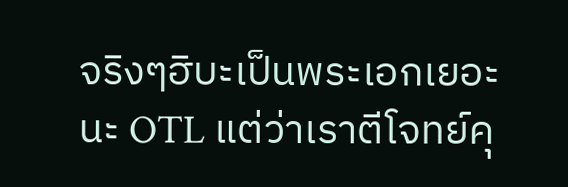จริงๆฮิบะเป็นพระเอกเยอะนะ OTL แต่ว่าเราตีโจทย์คุ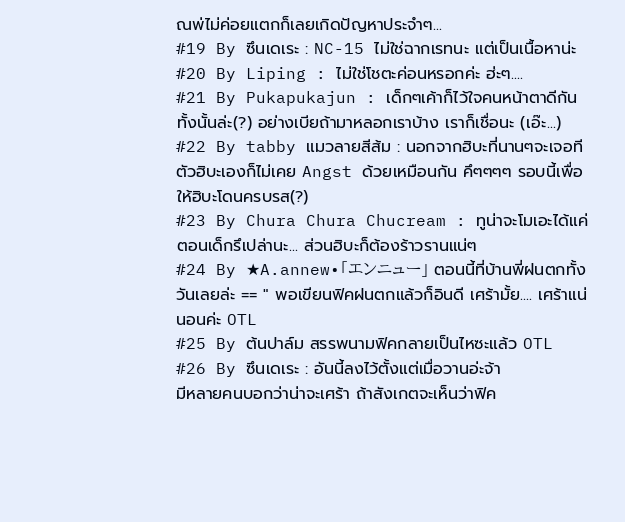ณพ่ไม่ค่อยแตกก็เลยเกิดปัญหาประจำๆ...
#19 By ซึนเดเระ : NC-15 ไม่ใช่ฉากเรทนะ แต่เป็นเนื้อหาน่ะ
#20 By Liping : ไม่ใช่โชตะค่อนหรอกค่ะ ฮ่ะๆ....
#21 By Pukapukajun : เด็กๆเค้าก็ไว้ใจคนหน้าตาดีกันทั้งนั้นล่ะ(?) อย่างเบียถ้ามาหลอกเราบ้าง เราก็เชื่อนะ (เอ๊ะ...)
#22 By tabby แมวลายสีส้ม : นอกจากฮิบะที่นานๆจะเจอที ตัวฮิบะเองก็ไม่เคย Angst ด้วยเหมือนกัน คึๆๆๆๆ รอบนี้เพื่อให้ฮิบะโดนครบรส(?)
#23 By Chura Chura Chucream : ทูน่าจะโมเอะได้แค่ตอนเด็กรึเปล่านะ... ส่วนฮิบะก็ต้องร้าวรานแน่ๆ
#24 By ★A.annew•「エンニュー」 ตอนนี้ที่บ้านพี่ฝนตกทั้งวันเลยล่ะ == " พอเขียนฟิคฝนตกแล้วก็อินดี เศร้ามั้ย.... เศร้าแน่นอนค่ะ OTL
#25 By ต้นปาล์ม สรรพนามฟิคกลายเป็นไหซะแล้ว OTL
#26 By ซึนเดเระ : อันนี้ลงไว้ตั้งแต่เมื่อวานอ่ะจ้า
มีหลายคนบอกว่าน่าจะเศร้า ถ้าสังเกตจะเห็นว่าฟิค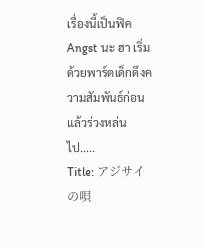เรื่องนี้เป็นฟิค Angst นะ ฮา เริ่มด้วยพาร์ตเด็กดึงความสัมพันธ์ก่อน แล้วร่วงหล่นไป.....
Title: アジサイ の唄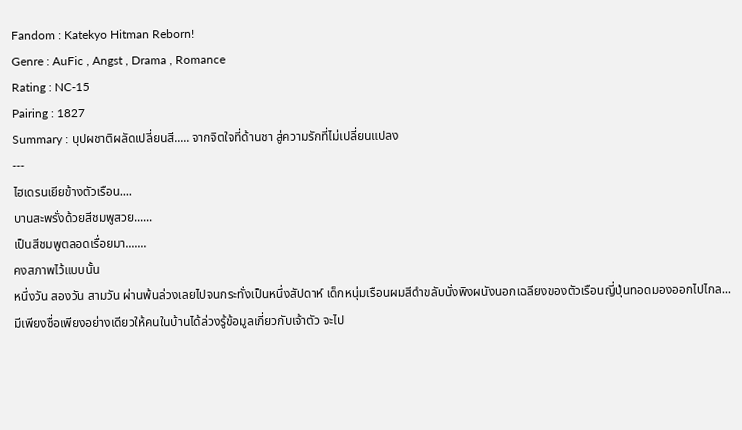Fandom : Katekyo Hitman Reborn!
Genre : AuFic , Angst , Drama , Romance
Rating : NC-15
Pairing : 1827
Summary : บุปผชาติผลัดเปลี่ยนสี..... จากจิตใจที่ด้านชา สู่ความรักที่ไม่เปลี่ยนแปลง
---
ไฮเดรนเยียข้างตัวเรือน....
บานสะพรั่งด้วยสีชมพูสวย......
เป็นสีชมพูตลอดเรื่อยมา.......
คงสภาพไว้แบบนั้น
หนึ่งวัน สองวัน สามวัน ผ่านพ้นล่วงเลยไปจนกระทั่งเป็นหนึ่งสัปดาห์ เด็กหนุ่มเรือนผมสีดำขลับนั่งพิงผนังนอกเฉลียงของตัวเรือนญี่ปุ่นทอดมองออกไปไกล... มีเพียงชื่อเพียงอย่างเดียวให้คนในบ้านได้ล่วงรู้ข้อมูลเกี่ยวกับเจ้าตัว จะไป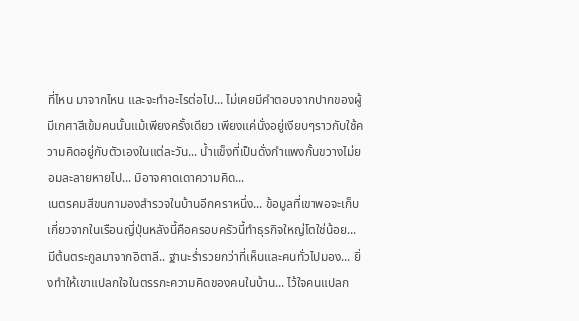ที่ไหน มาจากไหน และจะทำอะไรต่อไป... ไม่เคยมีคำตอบจากปากของผู้มีเกศาสีเข้มคนนั้นแม้เพียงครั้งเดียว เพียงแค่นั่งอยู่เงียบๆราวกับใช้ความคิดอยู่กับตัวเองในแต่ละวัน... น้ำแข็งที่เป็นดั่งกำแพงกั้นขวางไม่ยอมละลายหายไป... มิอาจคาดเดาความคิด...
เนตรคมสีขนกามองสำรวจในบ้านอีกคราหนึ่ง... ข้อมูลที่เขาพอจะเก็บเกี่ยวจากในเรือนญี่ปุ่นหลังนี้คือครอบครัวนี้ทำธุรกิจใหญ่โตใช่น้อย... มีต้นตระกูลมาจากอิตาลี.. ฐานะร่ำรวยกว่าที่เห็นและคนทั่วไปมอง... ยิ่งทำให้เขาแปลกใจในตรรกะความคิดของคนในบ้าน... ไว้ใจคนแปลก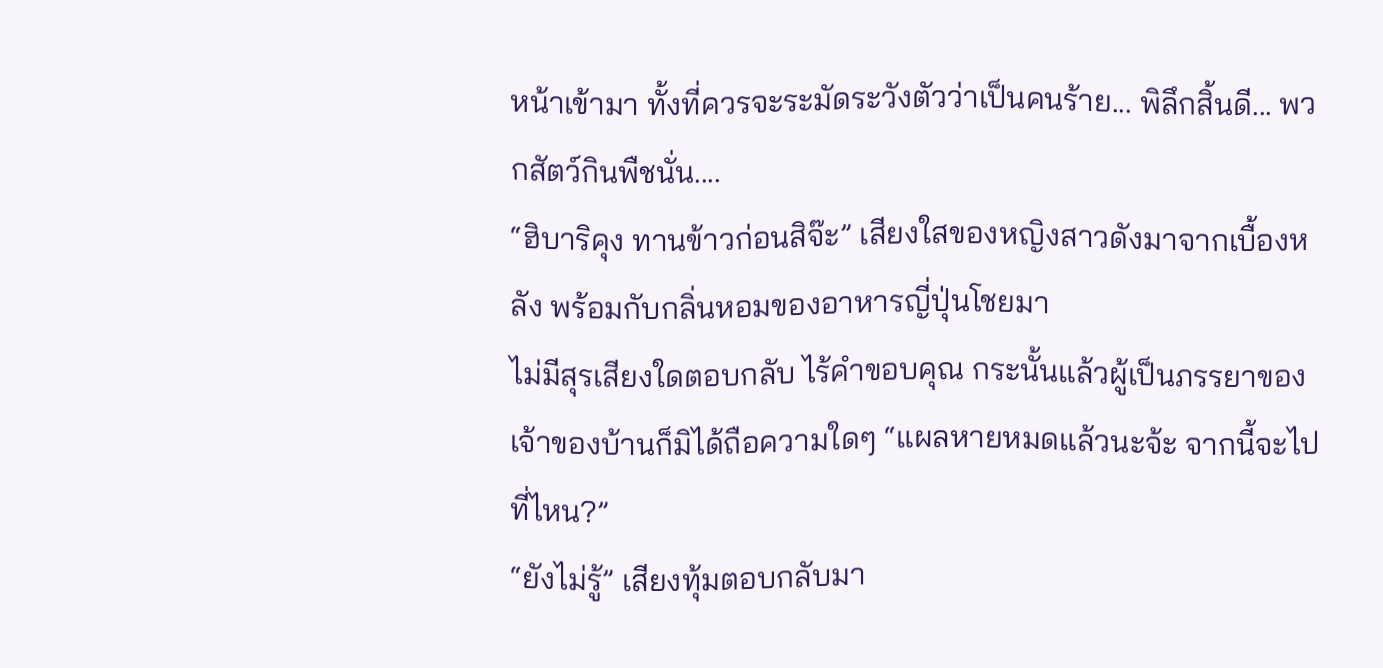หน้าเข้ามา ทั้งที่ควรจะระมัดระวังตัวว่าเป็นคนร้าย... พิลึกสิ้นดี... พวกสัตว์กินพืชนั่น....
“ฮิบาริคุง ทานข้าวก่อนสิจ๊ะ” เสียงใสของหญิงสาวดังมาจากเบื้องหลัง พร้อมกับกลิ่นหอมของอาหารญี่ปุ่นโชยมา
ไม่มีสุรเสียงใดตอบกลับ ไร้คำขอบคุณ กระนั้นแล้วผู้เป็นภรรยาของเจ้าของบ้านก็มิได้ถือความใดๆ “แผลหายหมดแล้วนะจ้ะ จากนี้จะไปที่ไหน?”
“ยังไม่รู้” เสียงทุ้มตอบกลับมา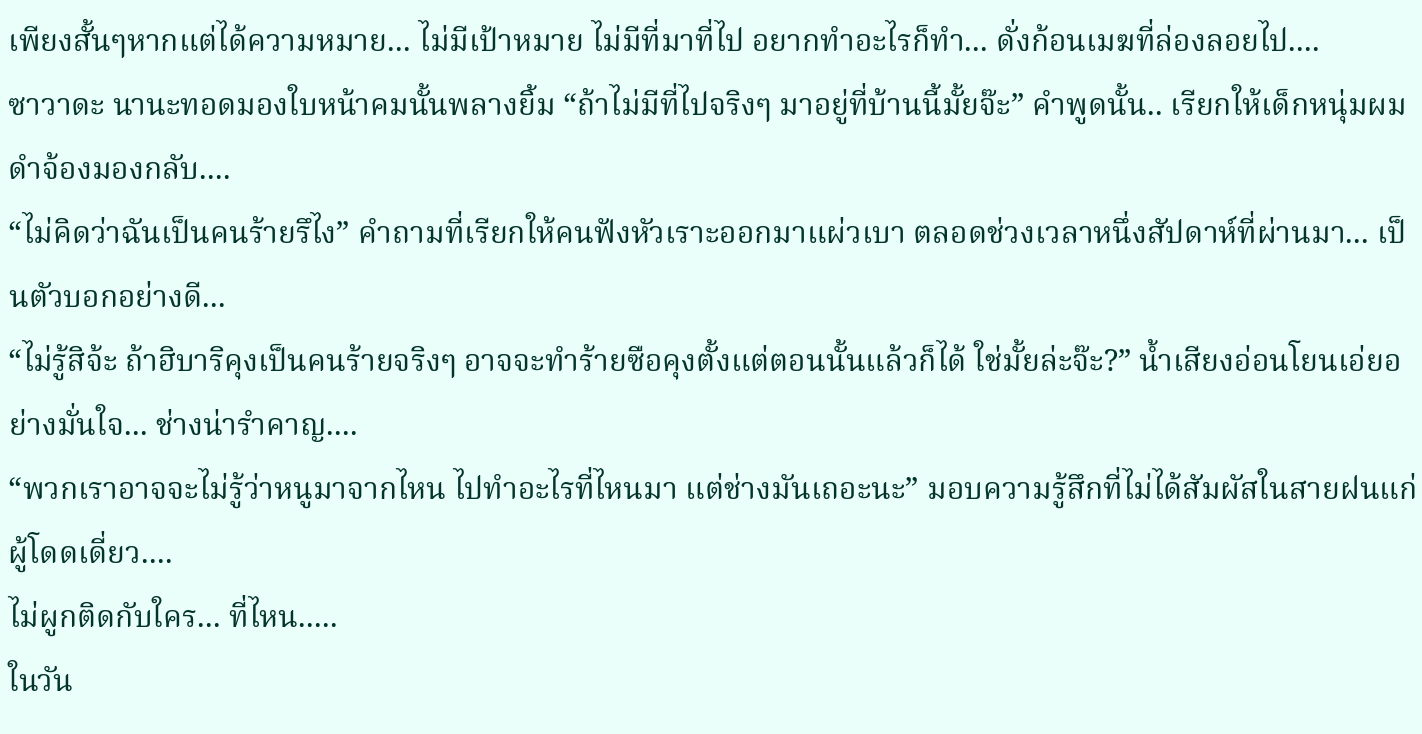เพียงสั้นๆหากแต่ได้ความหมาย... ไม่มีเป้าหมาย ไม่มีที่มาที่ไป อยากทำอะไรก็ทำ... ดั่งก้อนเมฆที่ล่องลอยไป....
ซาวาดะ นานะทอดมองใบหน้าคมนั้นพลางยิ้ม “ถ้าไม่มีที่ไปจริงๆ มาอยู่ที่บ้านนี้มั้ยจ๊ะ” คำพูดนั้น.. เรียกให้เด็กหนุ่มผมดำจ้องมองกลับ....
“ไม่คิดว่าฉันเป็นคนร้ายรึไง” คำถามที่เรียกให้คนฟังหัวเราะออกมาแผ่วเบา ตลอดช่วงเวลาหนึ่งสัปดาห์ที่ผ่านมา... เป็นตัวบอกอย่างดี...
“ไม่รู้สิจ้ะ ถ้าฮิบาริคุงเป็นคนร้ายจริงๆ อาจจะทำร้ายซือคุงตั้งแต่ตอนนั้นแล้วก็ได้ ใช่มั้ยล่ะจ๊ะ?” น้ำเสียงอ่อนโยนเอ่ยอย่างมั่นใจ... ช่างน่ารำคาญ....
“พวกเราอาจจะไม่รู้ว่าหนูมาจากไหน ไปทำอะไรที่ไหนมา แต่ช่างมันเถอะนะ” มอบความรู้สึกที่ไม่ได้สัมผัสในสายฝนแก่ผู้โดดเดี่ยว....
ไม่ผูกติดกับใคร... ที่ไหน.....
ในวัน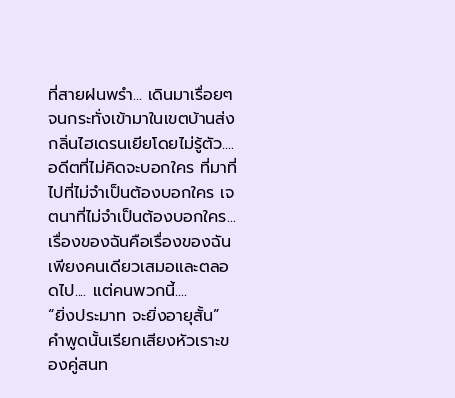ที่สายฝนพรำ... เดินมาเรื่อยๆจนกระทั่งเข้ามาในเขตบ้านส่งกลิ่นไฮเดรนเยียโดยไม่รู้ตัว.... อดีตที่ไม่คิดจะบอกใคร ที่มาที่ไปที่ไม่จำเป็นต้องบอกใคร เจตนาที่ไม่จำเป็นต้องบอกใคร... เรื่องของฉันคือเรื่องของฉันเพียงคนเดียวเสมอและตลอดไป.... แต่คนพวกนี้....
“ยิ่งประมาท จะยิ่งอายุสั้น” คำพูดนั้นเรียกเสียงหัวเราะของคู่สนท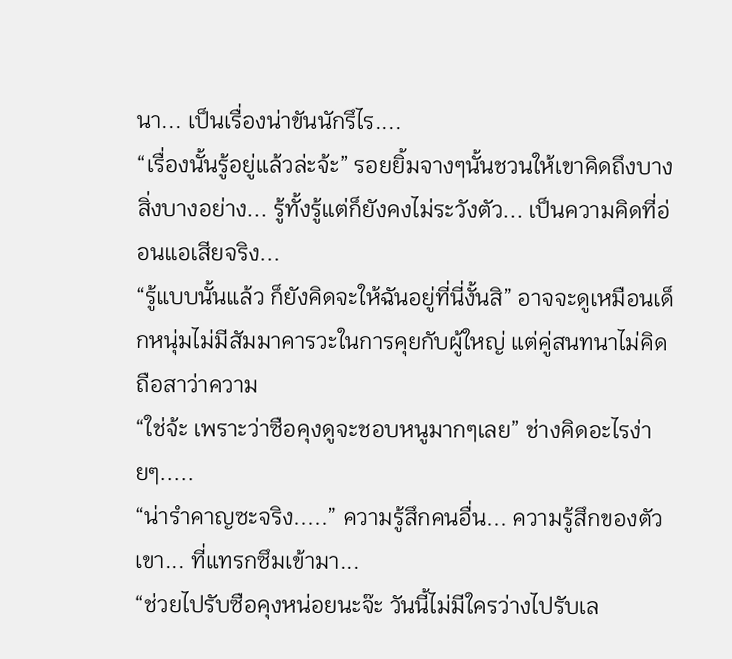นา... เป็นเรื่องน่าขันนักรึไร....
“เรื่องนั้นรู้อยู่แล้วล่ะจ้ะ” รอยยิ้มจางๆนั้นชวนให้เขาคิดถึงบางสิ่งบางอย่าง... รู้ทั้งรู้แต่ก็ยังคงไม่ระวังตัว... เป็นความคิดที่อ่อนแอเสียจริง...
“รู้แบบนั้นแล้ว ก็ยังคิดจะให้ฉันอยู่ที่นี่งั้นสิ” อาจจะดูเหมือนเด็กหนุ่มไม่มีสัมมาคารวะในการคุยกับผู้ใหญ่ แต่คู่สนทนาไม่คิดถือสาว่าความ
“ใช่จ้ะ เพราะว่าซือคุงดูจะชอบหนูมากๆเลย” ช่างคิดอะไรง่ายๆ.....
“น่ารำคาญซะจริง.....” ความรู้สึกคนอื่น... ความรู้สึกของตัวเขา... ที่แทรกซึมเข้ามา...
“ช่วยไปรับซือคุงหน่อยนะจ๊ะ วันนี้ไม่มีใครว่างไปรับเล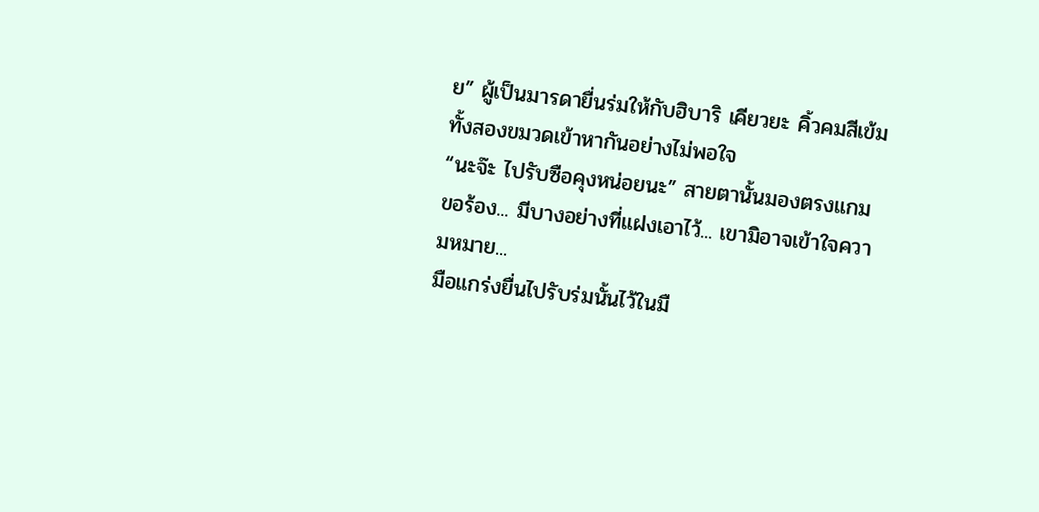ย” ผู้เป็นมารดายื่นร่มให้กับฮิบาริ เคียวยะ คิ้วคมสีเข้มทั้งสองขมวดเข้าหากันอย่างไม่พอใจ
“นะจ๊ะ ไปรับซือคุงหน่อยนะ” สายตานั้นมองตรงแกมขอร้อง... มีบางอย่างที่แฝงเอาไว้... เขามิอาจเข้าใจความหมาย...
มือแกร่งยื่นไปรับร่มนั้นไว้ในมื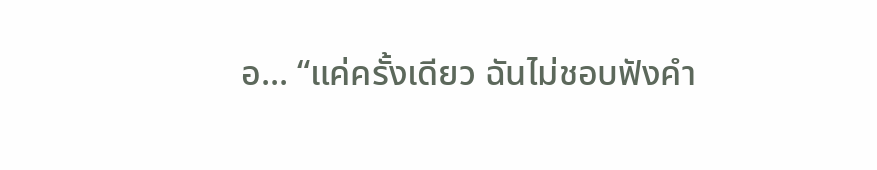อ... “แค่ครั้งเดียว ฉันไม่ชอบฟังคำ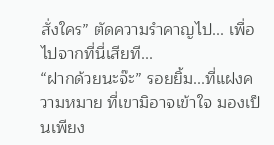สั่งใคร” ตัดความรำคาญไป... เพื่อไปจากที่นี่เสียที...
“ฝากด้วยนะจ๊ะ” รอยยิ้ม...ที่แฝงความหมาย ที่เขามิอาจเข้าใจ มองเป็นเพียง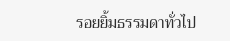รอยยิ้มธรรมดาทั่วไป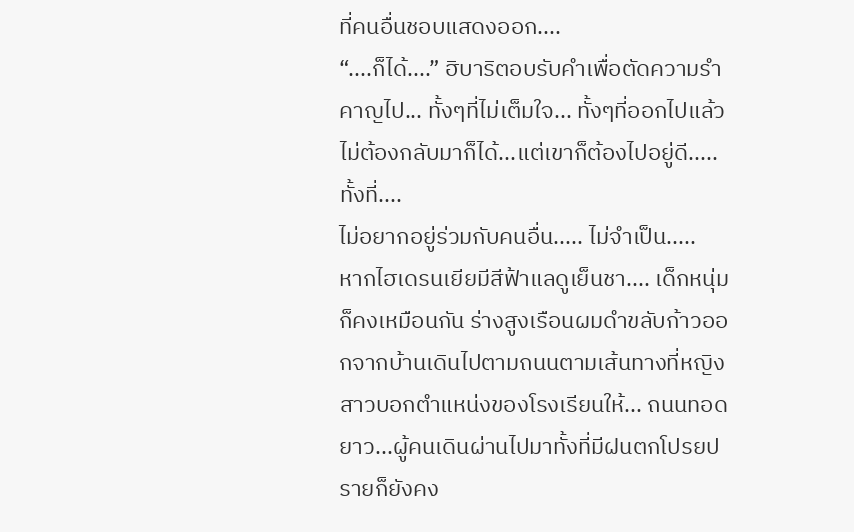ที่คนอื่นชอบแสดงออก....
“....ก็ได้....” ฮิบาริตอบรับคำเพื่อตัดความรำคาญไป... ทั้งๆที่ไม่เต็มใจ... ทั้งๆที่ออกไปแล้วไม่ต้องกลับมาก็ได้...แต่เขาก็ต้องไปอยู่ดี.....ทั้งที่....
ไม่อยากอยู่ร่วมกับคนอื่น..... ไม่จำเป็น.....
หากไฮเดรนเยียมีสีฟ้าแลดูเย็นชา.... เด็กหนุ่มก็คงเหมือนกัน ร่างสูงเรือนผมดำขลับก้าวออกจากบ้านเดินไปตามถนนตามเส้นทางที่หญิงสาวบอกตำแหน่งของโรงเรียนให้... ถนนทอดยาว...ผู้คนเดินผ่านไปมาทั้งที่มีฝนตกโปรยปรายก็ยังคง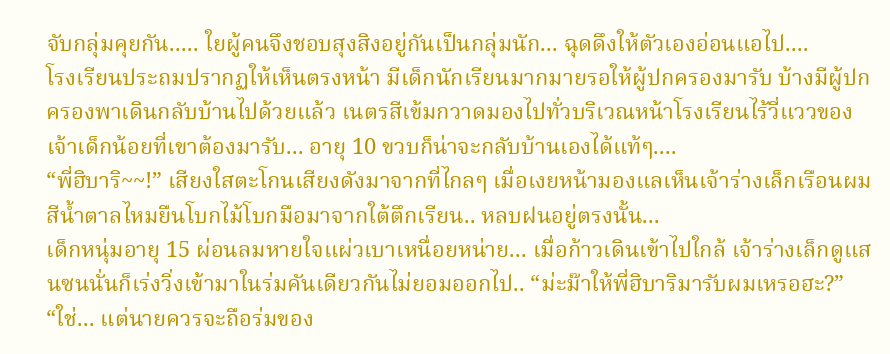จับกลุ่มคุยกัน..... ใยผู้คนจึงชอบสุงสิงอยู่กันเป็นกลุ่มนัก... ฉุดดึงให้ตัวเองอ่อนแอไป....
โรงเรียนประถมปรากฏให้เห็นตรงหน้า มีเด็กนักเรียนมากมายรอให้ผู้ปกครองมารับ บ้างมีผู้ปกครองพาเดินกลับบ้านไปด้วยแล้ว เนตรสีเข้มกวาดมองไปทั่วบริเวณหน้าโรงเรียนไร้วี่แววของเจ้าเด็กน้อยที่เขาต้องมารับ... อายุ 10 ขวบก็น่าจะกลับบ้านเองได้แท้ๆ....
“พี่ฮิบาริ~~!” เสียงใสตะโกนเสียงดังมาจากที่ไกลๆ เมื่อเงยหน้ามองแลเห็นเจ้าร่างเล็กเรือนผมสีน้ำตาลไหมยืนโบกไม้โบกมือมาจากใต้ตึกเรียน.. หลบฝนอยู่ตรงนั้น...
เด็กหนุ่มอายุ 15 ผ่อนลมหายใจแผ่วเบาเหนื่อยหน่าย... เมื่อก้าวเดินเข้าไปใกล้ เจ้าร่างเล็กดูแสนซนนั่นก็เร่งวิ่งเข้ามาในร่มคันเดียวกันไม่ยอมออกไป.. “ม่ะม๊าให้พี่ฮิบาริมารับผมเหรอฮะ?”
“ใช่... แต่นายควรจะถือร่มของ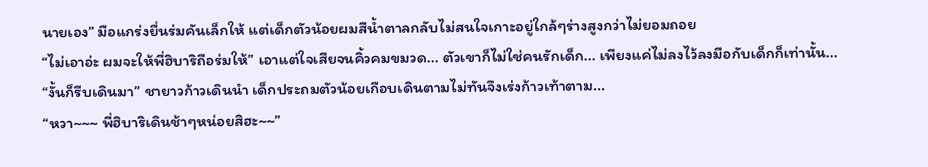นายเอง” มือแกร่งยื่นร่มคันเล็กให้ แต่เด็กตัวน้อยผมสีน้ำตาลกลับไม่สนใจเกาะอยู่ใกล้ๆร่างสูงกว่าไม่ยอมถอย
“ไม่เอาอ่ะ ผมจะให้พี่ฮิบาริถือร่มให้” เอาแต่ใจเสียจนคิ้วคมขมวด... ตัวเขาก็ไม่ใช่คนรักเด็ก... เพียงแค่ไม่ลงไว้ลงมือกับเด็กก็เท่านั้น...
“งั้นก็รีบเดินมา” ชายาวก้าวเดินนำ เด็กประถมตัวน้อยเกือบเดินตามไม่ทันจึงเร่งก้าวเท้าตาม...
“หวา~~~ พี่ฮิบาริเดินช้าๆหน่อยสิฮะ~~”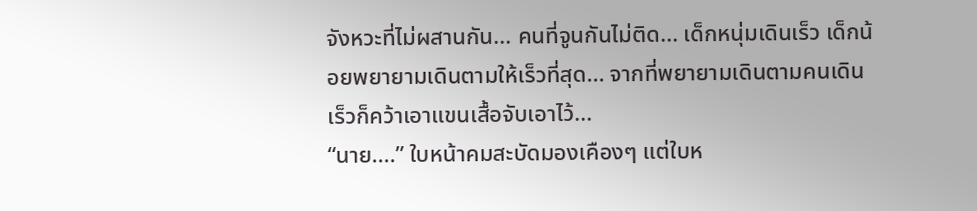จังหวะที่ไม่ผสานกัน... คนที่จูนกันไม่ติด... เด็กหนุ่มเดินเร็ว เด็กน้อยพยายามเดินตามให้เร็วที่สุด... จากที่พยายามเดินตามคนเดินเร็วก็คว้าเอาแขนเสื้อจับเอาไว้...
“นาย....” ใบหน้าคมสะบัดมองเคืองๆ แต่ใบห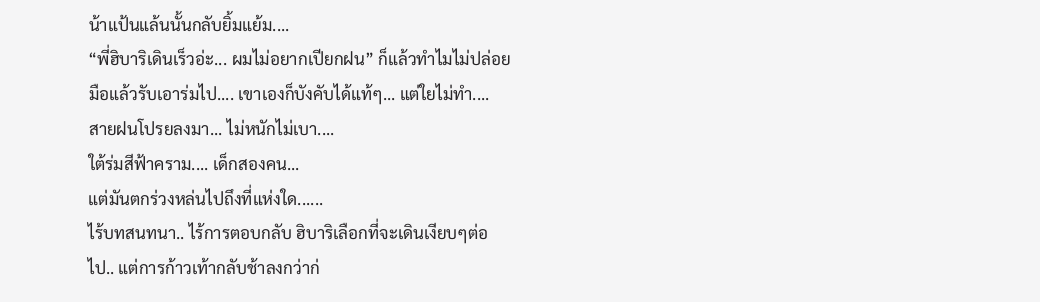น้าแป้นแล้นนั้นกลับยิ้มแย้ม....
“พี่ฮิบาริเดินเร็วอ่ะ... ผมไม่อยากเปียกฝน” ก็แล้วทำไมไม่ปล่อยมือแล้วรับเอาร่มไป.... เขาเองก็บังคับได้แท้ๆ... แต่ใยไม่ทำ....
สายฝนโปรยลงมา... ไม่หนักไม่เบา....
ใต้ร่มสีฟ้าคราม.... เด็กสองคน...
แต่มันตกร่วงหล่นไปถึงที่แห่งใด......
ไร้บทสนทนา.. ไร้การตอบกลับ ฮิบาริเลือกที่จะเดินเงียบๆต่อไป.. แต่การก้าวเท้ากลับช้าลงกว่าก่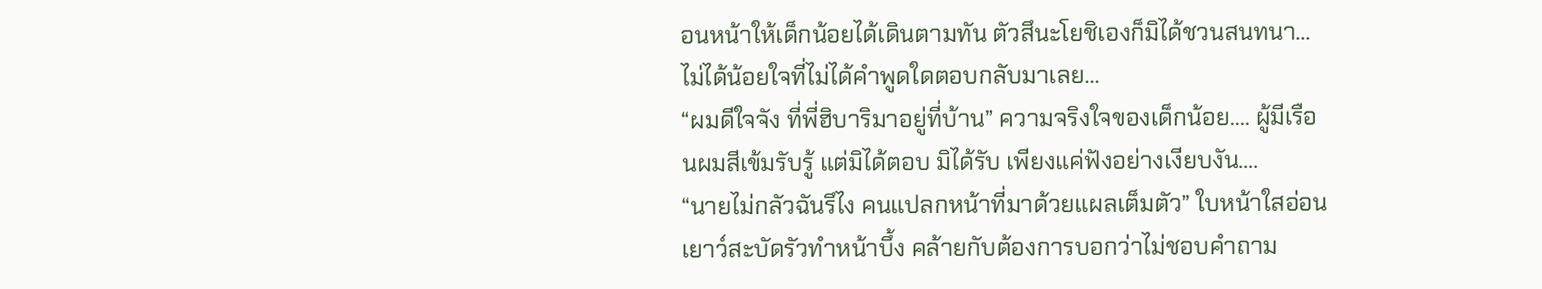อนหน้าให้เด็กน้อยได้เดินตามทัน ตัวสึนะโยชิเองก็มิได้ชวนสนทนา... ไม่ได้น้อยใจที่ไม่ได้คำพูดใดตอบกลับมาเลย...
“ผมดีใจจัง ที่พี่ฮิบาริมาอยู่ที่บ้าน” ความจริงใจของเด็กน้อย.... ผู้มีเรือนผมสีเข้มรับรู้ แต่มิได้ตอบ มิได้รับ เพียงแค่ฟังอย่างเงียบงัน....
“นายไม่กลัวฉันรึไง คนแปลกหน้าที่มาด้วยแผลเต็มตัว” ใบหน้าใสอ่อนเยาว์สะบัดรัวทำหน้าบึ้ง คล้ายกับต้องการบอกว่าไม่ชอบคำถาม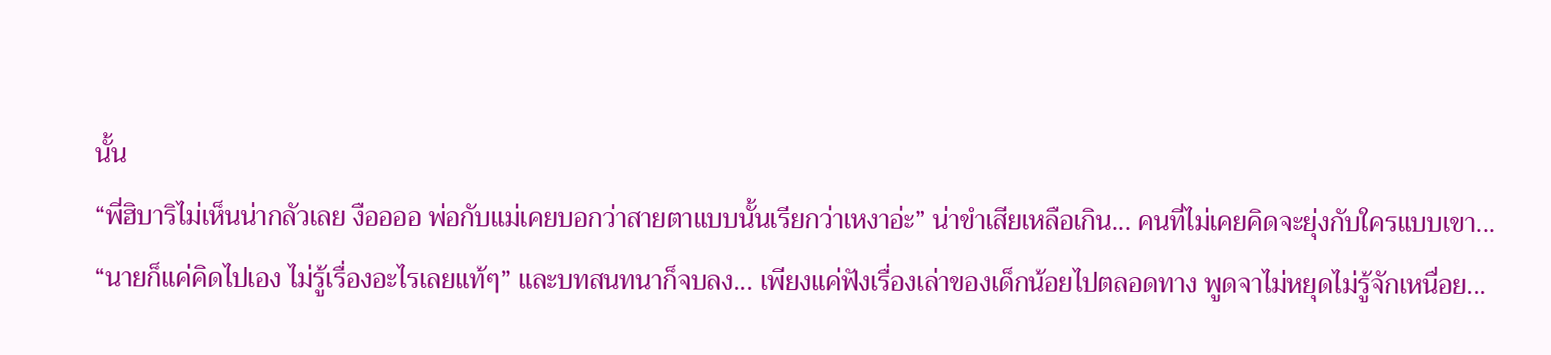นั้น
“พี่ฮิบาริไม่เห็นน่ากลัวเลย งืออออ พ่อกับแม่เคยบอกว่าสายตาแบบนั้นเรียกว่าเหงาอ่ะ” น่าขำเสียเหลือเกิน... คนที่ไม่เคยคิดจะยุ่งกับใครแบบเขา...
“นายก็แค่คิดไปเอง ไม่รู้เรื่องอะไรเลยแท้ๆ” และบทสนทนาก็จบลง... เพียงแค่ฟังเรื่องเล่าของเด็กน้อยไปตลอดทาง พูดจาไม่หยุดไม่รู้จักเหนื่อย...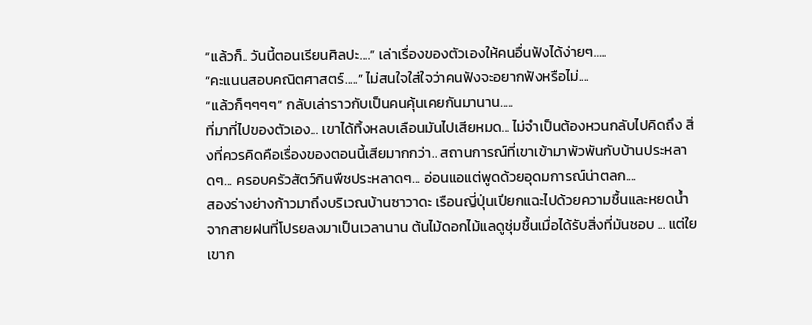“แล้วก็.. วันนี้ตอนเรียนศิลปะ....” เล่าเรื่องของตัวเองให้คนอื่นฟังได้ง่ายๆ…..
“คะแนนสอบคณิตศาสตร์.....” ไม่สนใจใส่ใจว่าคนฟังจะอยากฟังหรือไม่....
“แล้วก็ๆๆๆๆ” กลับเล่าราวกับเป็นคนคุ้นเคยกันมานาน.....
ที่มาที่ไปของตัวเอง... เขาได้ทิ้งหลบเลือนมันไปเสียหมด... ไม่จำเป็นต้องหวนกลับไปคิดถึง สิ่งที่ควรคิดคือเรื่องของตอนนี้เสียมากกว่า.. สถานการณ์ที่เขาเข้ามาพัวพันกับบ้านประหลาดๆ... ครอบครัวสัตว์กินพืชประหลาดๆ... อ่อนแอแต่พูดด้วยอุดมการณ์น่าตลก....
สองร่างย่างก้าวมาถึงบริเวณบ้านซาวาดะ เรือนญี่ปุ่นเปียกแฉะไปด้วยความชื้นและหยดน้ำจากสายฝนที่โปรยลงมาเป็นเวลานาน ต้นไม้ดอกไม้แลดูชุ่มชื้นเมื่อได้รับสิ่งที่มันชอบ ... แต่ใยเขาก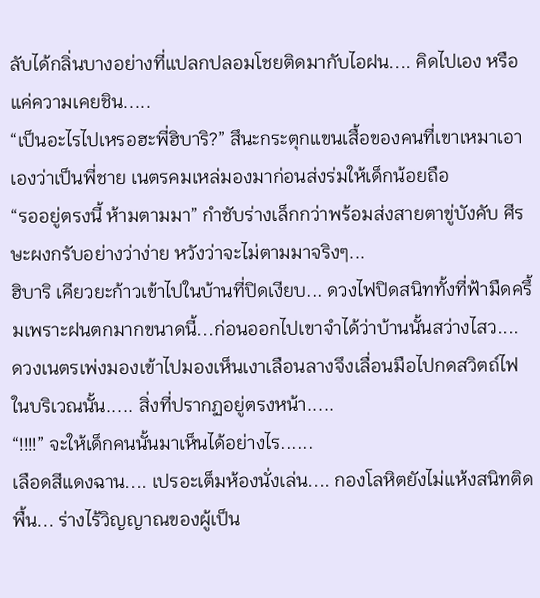ลับได้กลิ่นบางอย่างที่แปลกปลอมโชยติดมากับไอฝน.... คิดไปเอง หรือแค่ความเคยชิน.....
“เป็นอะไรไปเหรอฮะพี่ฮิบาริ?” สึนะกระตุกแขนเสื้อของคนที่เขาเหมาเอาเองว่าเป็นพี่ชาย เนตรคมเหล่มองมาก่อนส่งร่มให้เด็กน้อยถือ
“รออยู่ตรงนี้ ห้ามตามมา” กำชับร่างเล็กกว่าพร้อมส่งสายตาขู่บังคับ ศีรษะผงกรับอย่างว่าง่าย หวังว่าจะไม่ตามมาจริงๆ...
ฮิบาริ เคียวยะก้าวเข้าไปในบ้านที่ปิดเงียบ... ดวงไฟปิดสนิททั้งที่ฟ้ามืดครึ้มเพราะฝนตกมากขนาดนี้...ก่อนออกไปเขาจำได้ว่าบ้านนั้นสว่างไสว.... ดวงเนตรเพ่งมองเข้าไปมองเห็นเงาเลือนลางจึงเลื่อนมือไปกดสวิตถ์ไฟในบริเวณนั้น..... สิ่งที่ปรากฏอยู่ตรงหน้า.....
“!!!!” จะให้เด็กคนนั้นมาเห็นได้อย่างไร......
เลือดสีแดงฉาน.... เปรอะเต็มห้องนั่งเล่น.... กองโลหิตยังไม่แห้งสนิทติดพื้น... ร่างไร้วิญญาณของผู้เป็น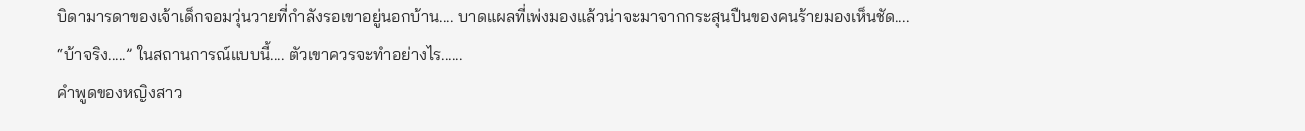บิดามารดาของเจ้าเด็กจอมวุ่นวายที่กำลังรอเขาอยู่นอกบ้าน.... บาดแผลที่เพ่งมองแล้วน่าจะมาจากกระสุนปืนของคนร้ายมองเห็นชัด....
“บ้าจริง.....” ในสถานการณ์แบบนี้.... ตัวเขาควรจะทำอย่างไร......
คำพูดของหญิงสาว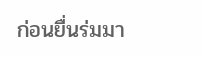ก่อนยื่นร่มมา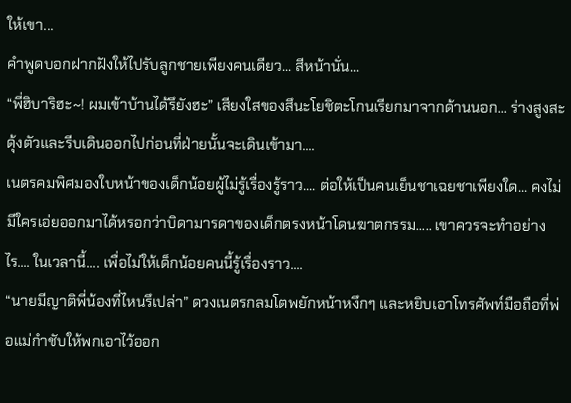ให้เขา...
คำพูดบอกฝากฝังให้ไปรับลูกชายเพียงคนเดียว... สีหน้านั่น...
“พี่ฮิบาริฮะ~! ผมเข้าบ้านได้รึยังฮะ” เสียงใสของสึนะโยชิตะโกนเรียกมาจากด้านนอก... ร่างสูงสะดุ้งตัวและรีบเดินออกไปก่อนที่ฝ่ายนั้นจะเดินเข้ามา....
เนตรคมพิศมองใบหน้าของเด็กน้อยผู้ไม่รู้เรื่องรู้ราว.... ต่อให้เป็นคนเย็นชาเฉยชาเพียงใด... คงไม่มีใครเอ่ยออกมาได้หรอกว่าบิดามารดาของเด็กตรงหน้าโดนฆาตกรรม..... เขาควรจะทำอย่างไร.... ในเวลานี้.... เพื่อไม่ให้เด็กน้อยคนนี้รู้เรื่องราว....
“นายมีญาติพี่น้องที่ไหนรึเปล่า” ดวงเนตรกลมโตพยักหน้าหงึกๆ และหยิบเอาโทรศัพท์มือถือที่พ่อแม่กำชับให้พกเอาไว้ออก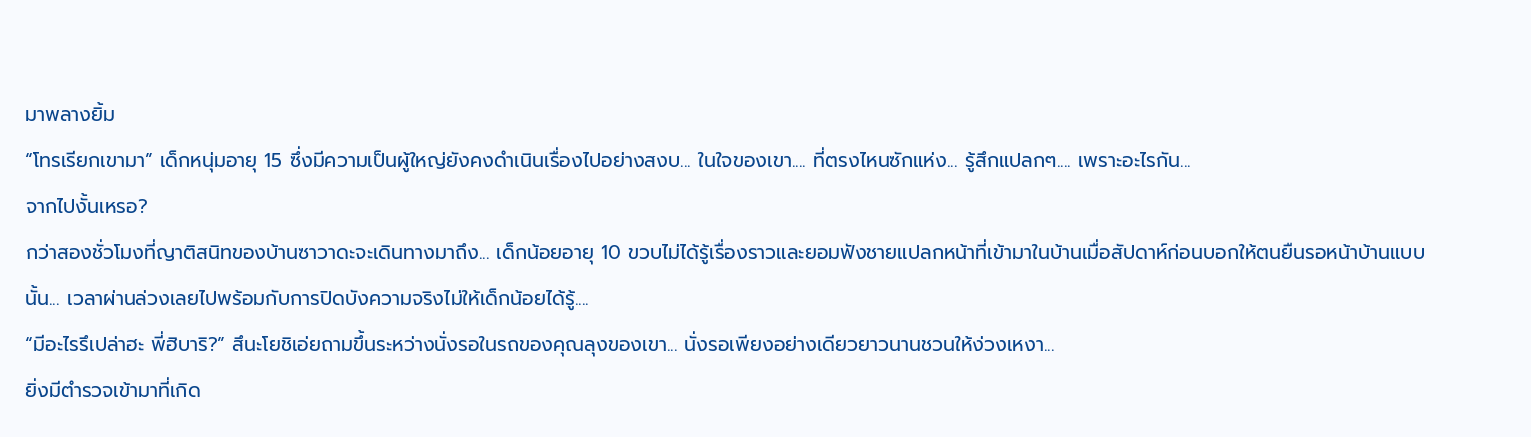มาพลางยิ้ม
“โทรเรียกเขามา” เด็กหนุ่มอายุ 15 ซึ่งมีความเป็นผู้ใหญ่ยังคงดำเนินเรื่องไปอย่างสงบ... ในใจของเขา.... ที่ตรงไหนซักแห่ง... รู้สึกแปลกๆ.... เพราะอะไรกัน...
จากไปงั้นเหรอ?
กว่าสองชั่วโมงที่ญาติสนิทของบ้านซาวาดะจะเดินทางมาถึง... เด็กน้อยอายุ 10 ขวบไม่ได้รู้เรื่องราวและยอมฟังชายแปลกหน้าที่เข้ามาในบ้านเมื่อสัปดาห์ก่อนบอกให้ตนยืนรอหน้าบ้านแบบนั้น... เวลาผ่านล่วงเลยไปพร้อมกับการปิดบังความจริงไม่ให้เด็กน้อยได้รู้....
“มีอะไรรึเปล่าฮะ พี่ฮิบาริ?” สึนะโยชิเอ่ยถามขึ้นระหว่างนั่งรอในรถของคุณลุงของเขา... นั่งรอเพียงอย่างเดียวยาวนานชวนให้ง่วงเหงา...
ยิ่งมีตำรวจเข้ามาที่เกิด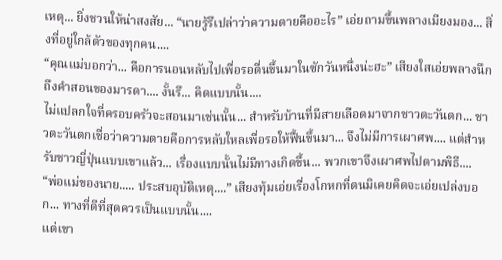เหตุ... ยิ่งชวนให้น่าสงสัย... “นายรู้รึเปล่าว่าความตายคืออะไร” เอ่ยถามขึ้นพลางเมียงมอง... สิ่งที่อยู่ใกล้ตัวของทุกคน....
“คุณแม่บอกว่า... คือการนอนหลับไปเพื่อรอตื่นขึ้นมาในซักวันหนึ่งน่ะฮะ” เสียงใสเอ่ยพลางนึกถึงคำสอนของมารดา.... งั้นรึ... คิดแบบนั้น....
ไม่แปลกใจที่ครอบครัวจะสอนมาเช่นนั้น... สำหรับบ้านที่มีสายเลือดมาจากชาวตะวันตก... ชาวตะวันตกเชื่อว่าความตายคือการหลับใหลเพื่อรอให้ฟื้นขึ้นมา... จึงไม่มีการเผาศพ.... แต่สำหรับชาวญี่ปุ่นแบบเขาแล้ว... เรื่องแบบนั้นไม่มีทางเกิดขึ้น... พวกเขาจึงเผาศพไปตามพิธี....
“พ่อแม่ของนาย..... ประสบอุบัติเหตุ....” เสียงทุ้มเอ่ยเรื่องโกหกที่ตนมิเคยคิดจะเอ่ยเปล่งบอก... ทางที่ดีที่สุดควรเป็นแบบนั้น....
แต่เขา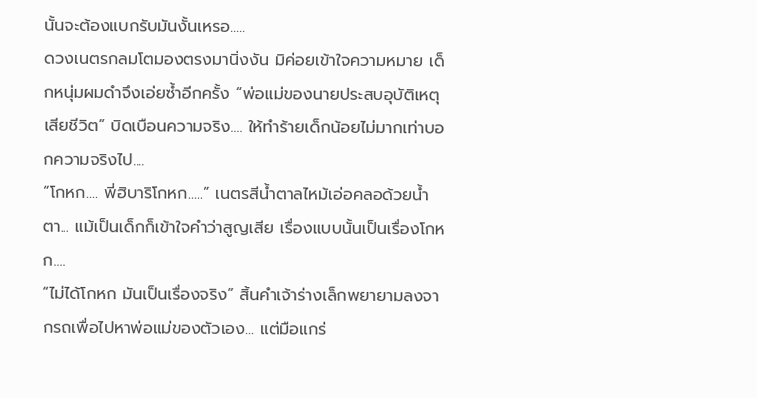นั้นจะต้องแบกรับมันงั้นเหรอ.....
ดวงเนตรกลมโตมองตรงมานิ่งงัน มิค่อยเข้าใจความหมาย เด็กหนุ่มผมดำจึงเอ่ยซ้ำอีกครั้ง “พ่อแม่ของนายประสบอุบัติเหตุเสียชีวิต” บิดเบือนความจริง.... ให้ทำร้ายเด็กน้อยไม่มากเท่าบอกความจริงไป....
“โกหก.... พี่ฮิบาริโกหก.....” เนตรสีน้ำตาลไหม้เอ่อคลอด้วยน้ำตา... แม้เป็นเด็กก็เข้าใจคำว่าสูญเสีย เรื่องแบบนั้นเป็นเรื่องโกหก....
“ไม่ได้โกหก มันเป็นเรื่องจริง” สิ้นคำเจ้าร่างเล็กพยายามลงจากรถเพื่อไปหาพ่อแม่ของตัวเอง... แต่มือแกร่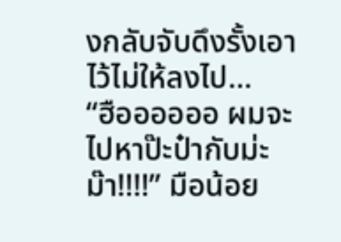งกลับจับดึงรั้งเอาไว้ไม่ให้ลงไป...
“ฮืออออออ ผมจะไปหาป๊ะป๋ากับม่ะม๊า!!!!” มือน้อย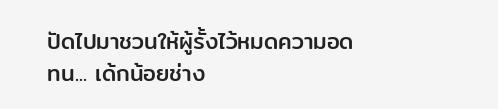ปัดไปมาชวนให้ผู้รั้งไว้หมดความอดทน... เด้กน้อยช่าง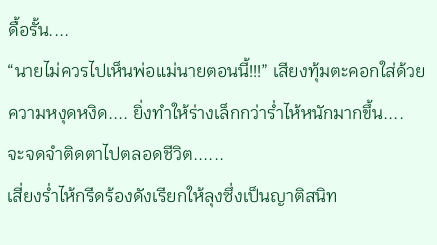ดื้อรั้น....
“นายไม่ควรไปเห็นพ่อแม่นายตอนนี้!!!” เสียงทุ้มตะคอกใส่ด้วยความหงุดหงิด.... ยิ่งทำให้ร่างเล็กกว่าร่ำไห้หนักมากขึ้น....
จะจดจำติดตาไปตลอดชีวิต......
เสี่ยงร่ำไห้กรีดร้องดังเรียกให้ลุงซึ่งเป็นญาติสนิท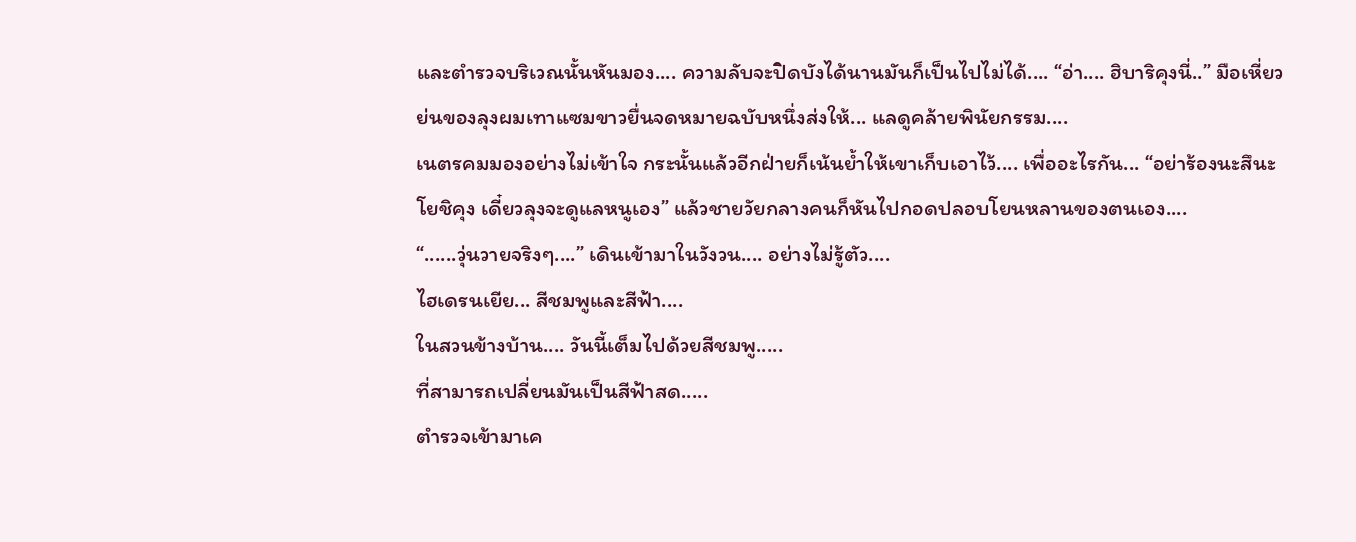และตำรวจบริเวณนั้นหันมอง.... ความลับจะปิดบังได้นานมันก็เป็นไปไม่ได้.... “อ่า.... ฮิบาริคุงนี่..” มือเหี่ยวย่นของลุงผมเทาแซมขาวยื่นจดหมายฉบับหนึ่งส่งให้... แลดูคล้ายพินัยกรรม....
เนตรคมมองอย่างไม่เข้าใจ กระนั้นแล้วอีกฝ่ายก็เน้นย้ำให้เขาเก็บเอาไว้.... เพื่ออะไรกัน... “อย่าร้องนะสึนะโยชิคุง เดี๋ยวลุงจะดูแลหนูเอง” แล้วชายวัยกลางคนก็หันไปกอดปลอบโยนหลานของตนเอง....
“......วุ่นวายจริงๆ....” เดินเข้ามาในวังวน.... อย่างไม่รู้ตัว....
ไฮเดรนเยีย... สีชมพูและสีฟ้า....
ในสวนข้างบ้าน.... วันนี้เต็มไปด้วยสีชมพู.....
ที่สามารถเปลี่ยนมันเป็นสีฟ้าสด.....
ตำรวจเข้ามาเค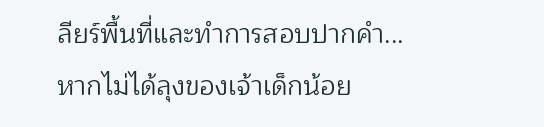ลียร์พื้นที่และทำการสอบปากคำ... หากไม่ได้ลุงของเจ้าเด็กน้อย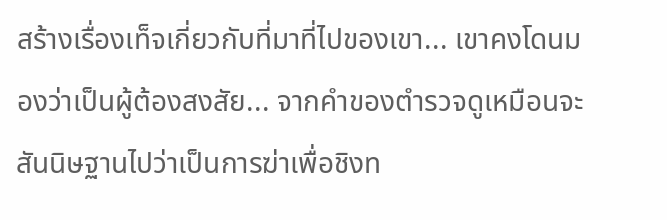สร้างเรื่องเท็จเกี่ยวกับที่มาที่ไปของเขา... เขาคงโดนมองว่าเป็นผู้ต้องสงสัย... จากคำของตำรวจดูเหมือนจะสันนิษฐานไปว่าเป็นการฆ่าเพื่อชิงท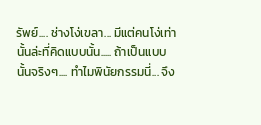รัพย์.... ช่างโง่เขลา... มีแต่คนโง่เท่านั้นล่ะที่คิดแบบนั้น..... ถ้าเป็นแบบนั้นจริงๆ.... ทำไมพินัยกรรมนี่... จึง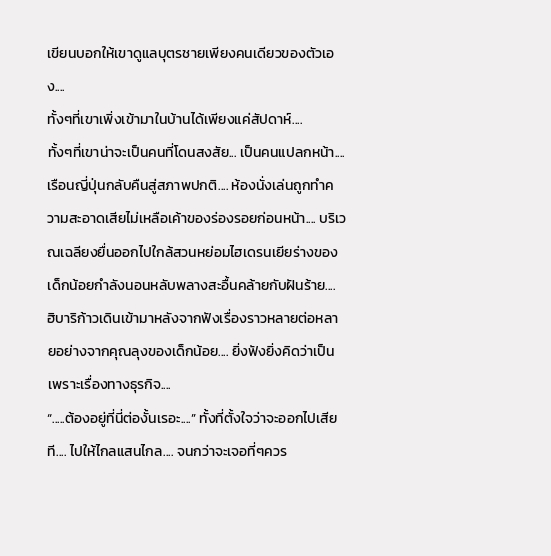เขียนบอกให้เขาดูแลบุตรชายเพียงคนเดียวของตัวเอง....
ทั้งๆที่เขาเพิ่งเข้ามาในบ้านได้เพียงแค่สัปดาห์....
ทั้งๆที่เขาน่าจะเป็นคนที่โดนสงสัย... เป็นคนแปลกหน้า....
เรือนญี่ปุ่นกลับคืนสู่สภาพปกติ.... ห้องนั่งเล่นถูกทำความสะอาดเสียไม่เหลือเค้าของร่องรอยก่อนหน้า.... บริเวณเฉลียงยื่นออกไปใกล้สวนหย่อมไฮเดรนเยียร่างของเด็กน้อยกำลังนอนหลับพลางสะอื้นคล้ายกับฝันร้าย.... ฮิบาริก้าวเดินเข้ามาหลังจากฟังเรื่องราวหลายต่อหลายอย่างจากคุณลุงของเด็กน้อย.... ยิ่งฟังยิ่งคิดว่าเป็นเพราะเรื่องทางธุรกิจ....
“.....ต้องอยู่ที่นี่ต่องั้นเรอะ....” ทั้งที่ตั้งใจว่าจะออกไปเสียที.... ไปให้ไกลแสนไกล.... จนกว่าจะเจอที่ๆควร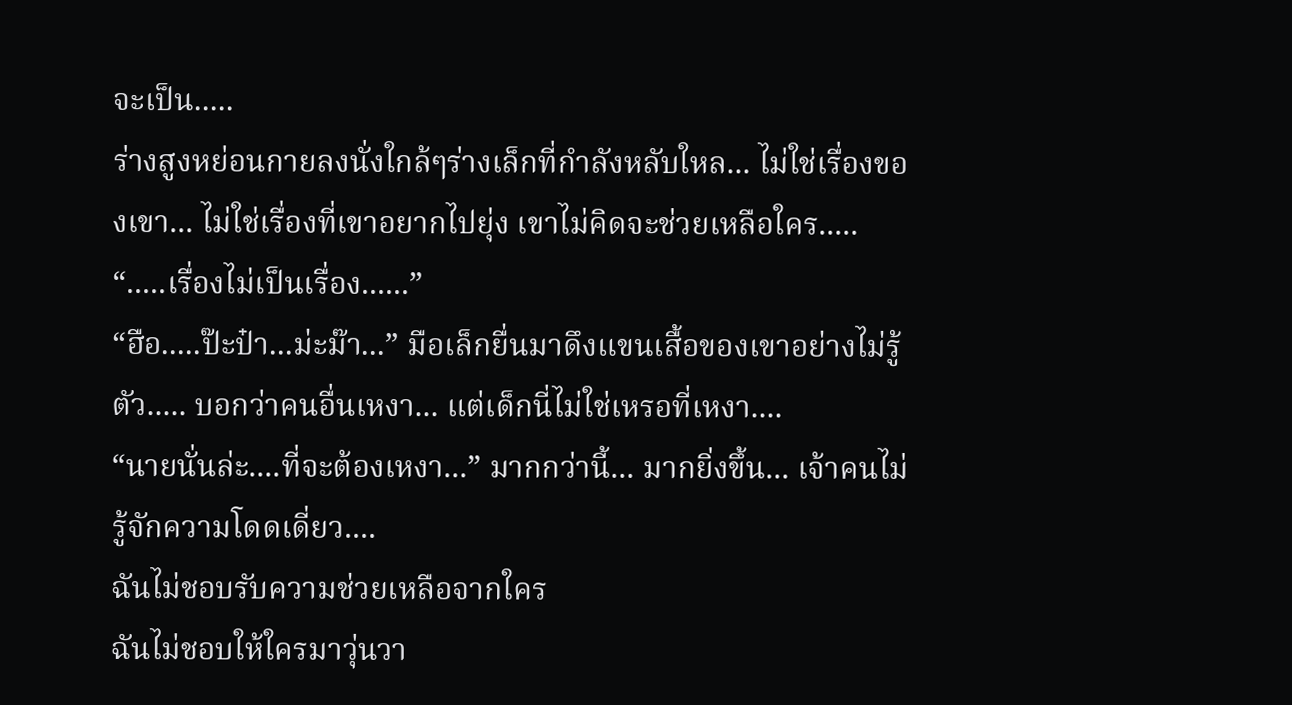จะเป็น.....
ร่างสูงหย่อนกายลงนั่งใกล้ๆร่างเล็กที่กำลังหลับใหล... ไม่ใช่เรื่องของเขา... ไม่ใช่เรื่องที่เขาอยากไปยุ่ง เขาไม่คิดจะช่วยเหลือใคร..... “.....เรื่องไม่เป็นเรื่อง......”
“ฮือ.....ป๊ะป๋า...ม่ะม๊า...” มือเล็กยื่นมาดึงแขนเสื้อของเขาอย่างไม่รู้ตัว..... บอกว่าคนอื่นเหงา... แต่เด็กนี่ไม่ใช่เหรอที่เหงา....
“นายนั่นล่ะ....ที่จะต้องเหงา...” มากกว่านี้... มากยิ่งขึ้น... เจ้าคนไม่รู้จักความโดดเดี่ยว....
ฉันไม่ชอบรับความช่วยเหลือจากใคร
ฉันไม่ชอบให้ใครมาวุ่นวา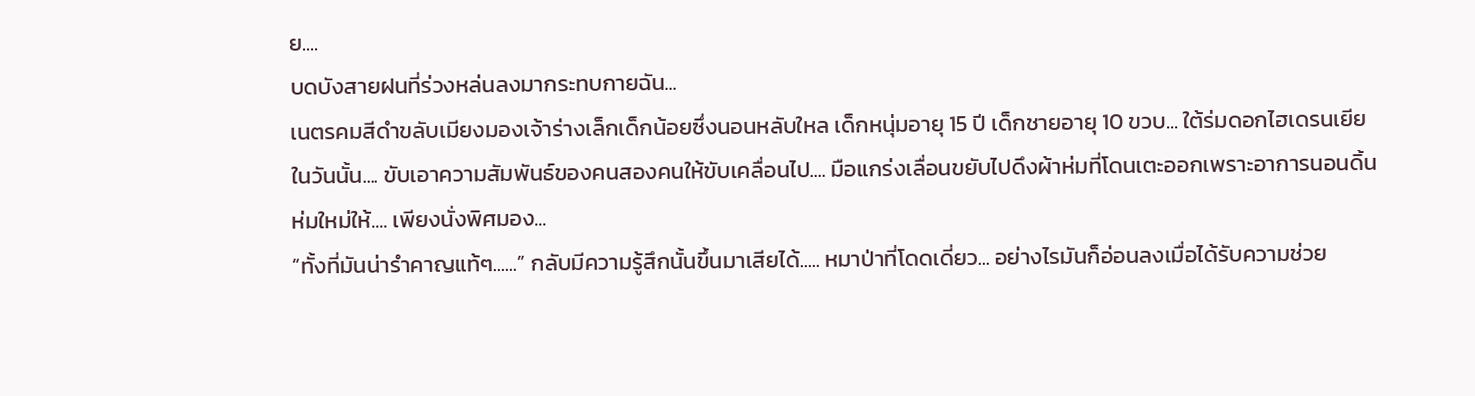ย....
บดบังสายฝนที่ร่วงหล่นลงมากระทบกายฉัน...
เนตรคมสีดำขลับเมียงมองเจ้าร่างเล็กเด็กน้อยซึ่งนอนหลับใหล เด็กหนุ่มอายุ 15 ปี เด็กชายอายุ 10 ขวบ... ใต้ร่มดอกไฮเดรนเยียในวันนั้น.... ขับเอาความสัมพันธ์ของคนสองคนให้ขับเคลื่อนไป.... มือแกร่งเลื่อนขยับไปดึงผ้าห่มที่โดนเตะออกเพราะอาการนอนดิ้นห่มใหม่ให้.... เพียงนั่งพิศมอง...
“ทั้งที่มันน่ารำคาญแท้ๆ......” กลับมีความรู้สึกนั้นขึ้นมาเสียได้..... หมาป่าที่โดดเดี่ยว... อย่างไรมันก็อ่อนลงเมื่อได้รับความช่วย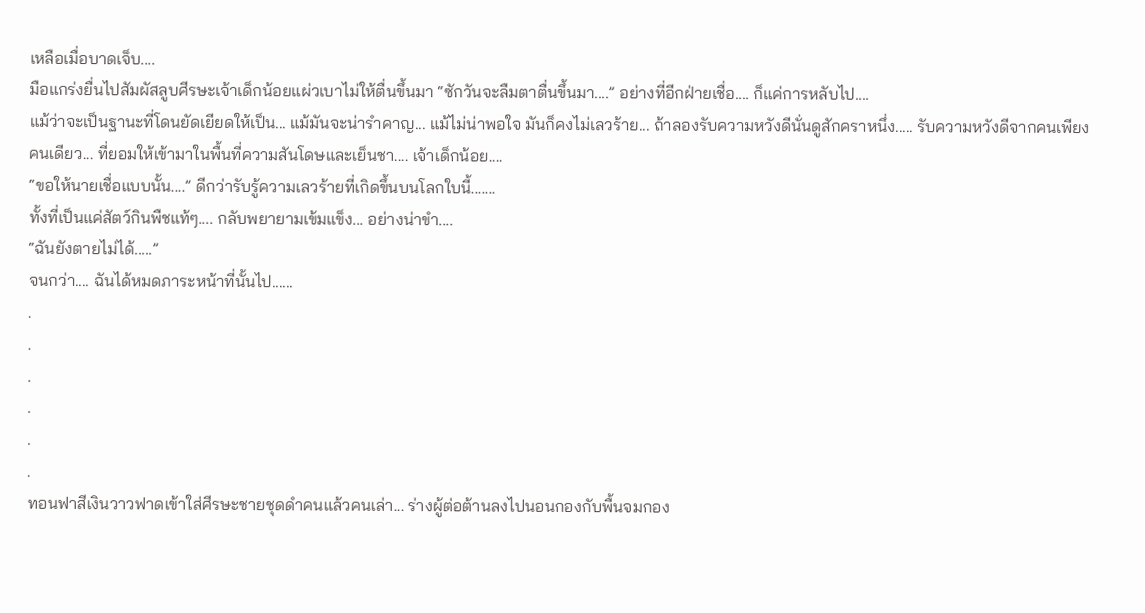เหลือเมื่อบาดเจ็บ....
มือแกร่งยื่นไปสัมผัสลูบศีรษะเจ้าเด็กน้อยแผ่วเบาไม่ให้ตื่นขึ้นมา “ซักวันจะลืมตาตื่นขึ้นมา....” อย่างที่อีกฝ่ายเชื่อ.... ก็แค่การหลับไป....
แม้ว่าจะเป็นฐานะที่โดนยัดเยียดให้เป็น... แม้มันจะน่ารำคาญ... แม้ไม่น่าพอใจ มันก็คงไม่เลวร้าย... ถ้าลองรับความหวังดีนั่นดูสักคราหนึ่ง..... รับความหวังดีจากคนเพียงคนเดียว... ที่ยอมให้เข้ามาในพื้นที่ความสันโดษและเย็นชา.... เจ้าเด็กน้อย....
“ขอให้นายเชื่อแบบนั้น....” ดีกว่ารับรู้ความเลวร้ายที่เกิดขึ้นบนโลกใบนี้.......
ทั้งที่เป็นแค่สัตว์กินพืชแท้ๆ.... กลับพยายามเข้มแข็ง... อย่างน่าขำ....
“ฉันยังตายไม่ได้.....”
จนกว่า.... ฉันได้หมดภาระหน้าที่นั้นไป......
.
.
.
.
.
.
ทอนฟาสีเงินวาวฟาดเข้าใส่ศีรษะชายชุดดำคนแล้วคนเล่า... ร่างผู้ต่อต้านลงไปนอนกองกับพื้นจมกอง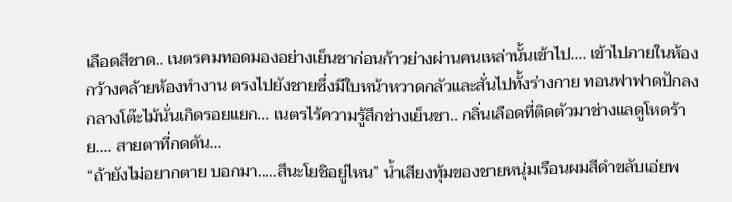เลือดสีชาด.. เนตรคมทอดมองอย่างเย็นชาก่อนก้าวย่างผ่านคนเหล่านั้นเข้าไป.... เข้าไปภายในห้องกว้างคล้ายห้องทำงาน ตรงไปยังชายซึ่งมีใบหน้าหวาดกลัวและสั่นไปทั้งร่างกาย ทอนฟาฟาดปักลงกลางโต๊ะไม้นั่นเกิดรอยแยก... เนตรไร้ความรู้สึกช่างเย็นชา.. กลิ่นเลือดที่ติดตัวมาช่างแลดูโหดร้าย.... สายตาที่กดดัน...
“ถ้ายังไม่อยากตาย บอกมา.....สึนะโยชิอยู่ไหน” น้ำเสียงทุ้มของชายหนุ่มเรือนผมสีดำขลับเอ่ยพ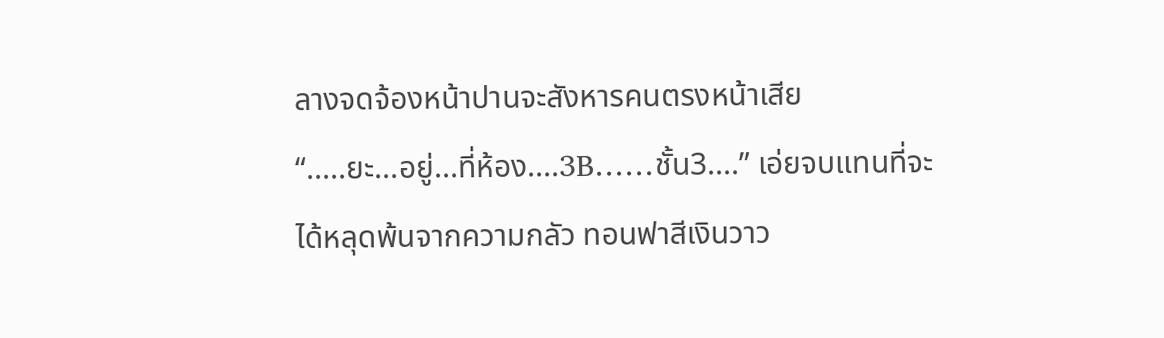ลางจดจ้องหน้าปานจะสังหารคนตรงหน้าเสีย
“.....ยะ...อยู่...ที่ห้อง....3B……ชั้น3....” เอ่ยจบแทนที่จะได้หลุดพ้นจากความกลัว ทอนฟาสีเงินวาว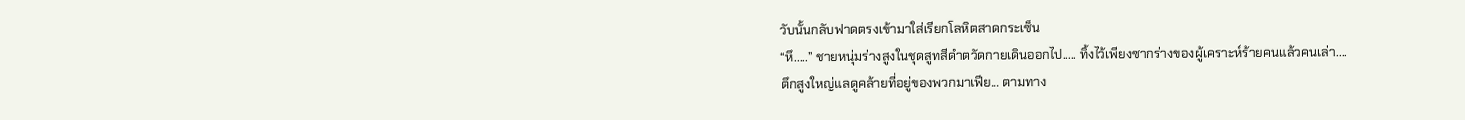วับนั้นกลับฟาดตรงเข้ามาใส่เรียกโลหิตสาดกระเซ็น
“หึ.....” ชายหนุ่มร่างสูงในชุดสูทสีดำตวัดกายเดินออกไป..... ทิ้งไว้เพียงซากร่างของผู้เคราะห์ร้ายคนแล้วคนเล่า....
ตึกสูงใหญ่แลดูคล้ายที่อยู่ของพวกมาเฟีย... ตามทาง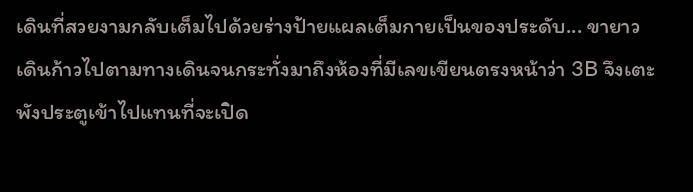เดินที่สวยงามกลับเต็มไปด้วยร่างป้ายแผลเต็มกายเป็นของประดับ... ขายาวเดินก้าวไปตามทางเดินจนกระทั่งมาถึงห้องที่มีเลขเขียนตรงหน้าว่า 3B จึงเตะพังประตูเข้าไปแทนที่จะเปิด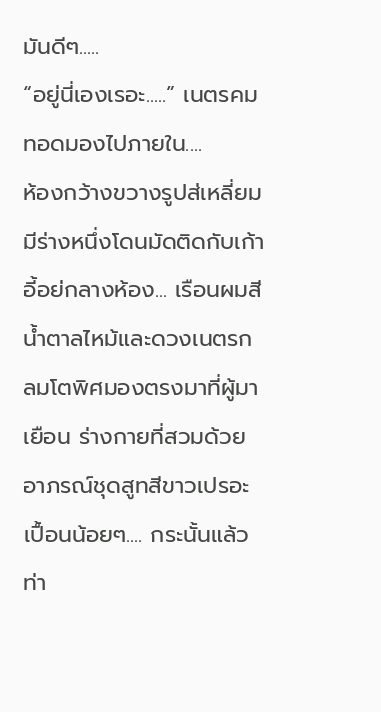มันดีๆ.....
“อยู่นี่เองเรอะ.....” เนตรคมทอดมองไปภายใน....
ห้องกว้างขวางรูปส่เหลี่ยมมีร่างหนึ่งโดนมัดติดกับเก้าอี้อย่กลางห้อง... เรือนผมสีน้ำตาลไหม้และดวงเนตรกลมโตพิศมองตรงมาที่ผู้มาเยือน ร่างกายที่สวมด้วยอาภรณ์ชุดสูทสีขาวเปรอะเปื้อนน้อยๆ.... กระนั้นแล้วท่า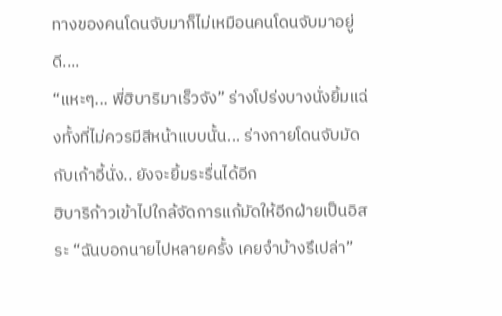ทางของคนโดนจับมาก็ไม่เหมือนคนโดนจับมาอยู่ดี....
“แหะๆ... พี่ฮิบาริมาเร็วจัง” ร่างโปร่งบางนั่งยิ้มแฉ่งทั้งที่ไม่ควรมีสีหน้าแบบนั้น... ร่างกายโดนจับมัดกับเก้าอี้นั่ง.. ยังจะยิ้มระรื่นได้อีก
ฮิบาริก้าวเข้าไปใกล้จัดการแก้มัดให้อีกฝ่ายเป็นอิสระ “ฉันบอกนายไปหลายครั้ง เคยจำบ้างรึเปล่า”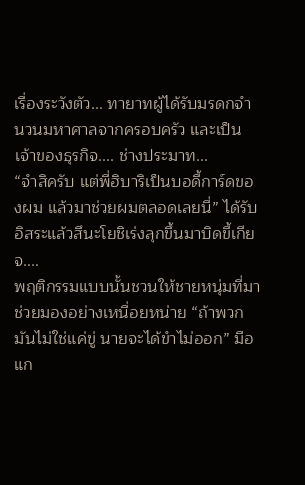เรื่องระวังตัว... ทายาทผู้ได้รับมรดกจำนวนมหาศาลจากครอบครัว และเป็นเจ้าของธุรกิจ.... ช่างประมาท...
“จำสิครับ แต่พี่ฮิบาริเป็นบอดี้การ์ดของผม แล้วมาช่วยผมตลอดเลยนี่” ได้รับอิสระแล้วสึนะโยชิเร่งลุกขึ้นมาบิดขี้เกียจ....
พฤติกรรมแบบนั้นชวนให้ชายหนุ่มที่มาช่วยมองอย่างเหนื่อยหน่าย “ถ้าพวกมันไม่ใช่แค่ขู่ นายจะได้ขำไม่ออก” มือแก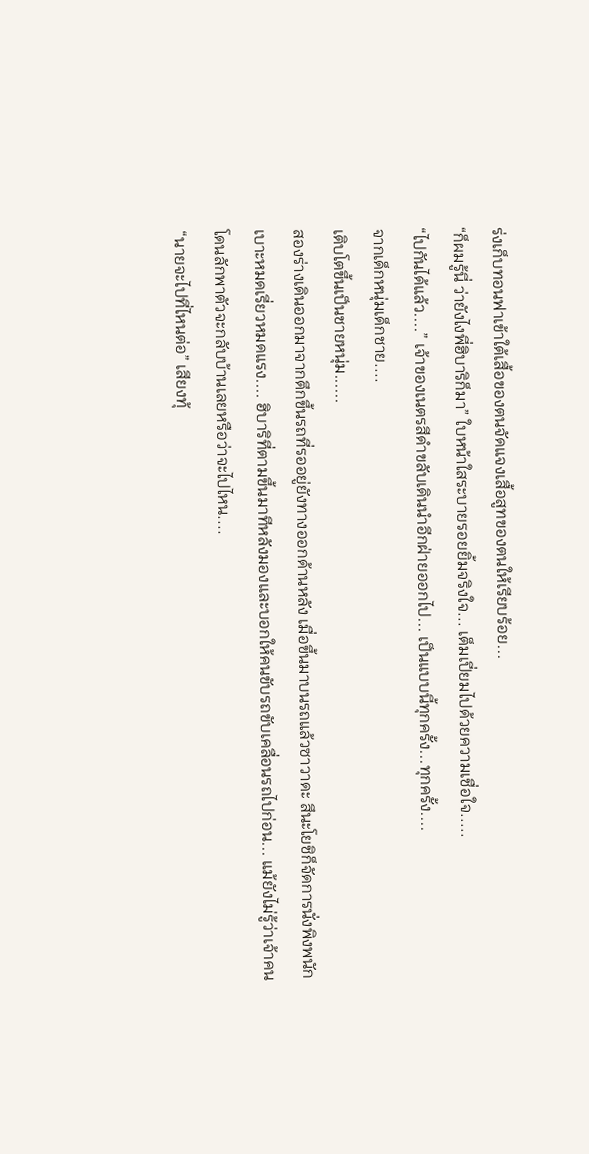ร่งเก็บทอนฟาเข้าใต้เสื้อของตนจัดแจงเสื้อสูทของตนให้เรียบร้อย...
“ก็ผมรู้นี่ ว่ายังไงพี่ฮิบาริก็มา” ใบหน้าใสระบายรอยยิ้มจริงใจ... เต็มเปี่ยมไปด้วยความเชื่อใจ.....
“ไปกันได้แล้ว....” เจ้าของเนตรสีดำขลับเดินนำอีกฝ่ายออกไป... เป็นแบบนี้ทุกครั้ง...ทุกครั้ง....
จากเด็กหนุ่มเด็กชาย....
เติบโตขึ้นเป็นชายหนุ่ม......
สองร่างเดินออกมาจากตึกขึ้นรถที่รออยู่ยังทางออกด้านหลัง เมื่อขึ้นมาบนรถแล้วซาวาดะ สึนะโยชิก็จัดการนั่งพิงพนักเบาะหมดเรี่ยวหมดแรง.... ฮิบาริที่ตามขึ้นมาทีหลังมองและบอกให้คนขับรถขับเคลื่อนรถไปก่อน... แม้ยังไม่รู้ว่าเจ้าคนโดนลักพาตัวจะกลับบ้านเลยหรือว่าจะไปไหน....
“นายจะไปที่ไหนต่อ” เสียงทุ้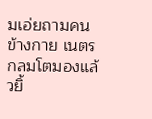มเอ่ยถามคนข้างกาย เนตรกลมโตมองแล้วยิ้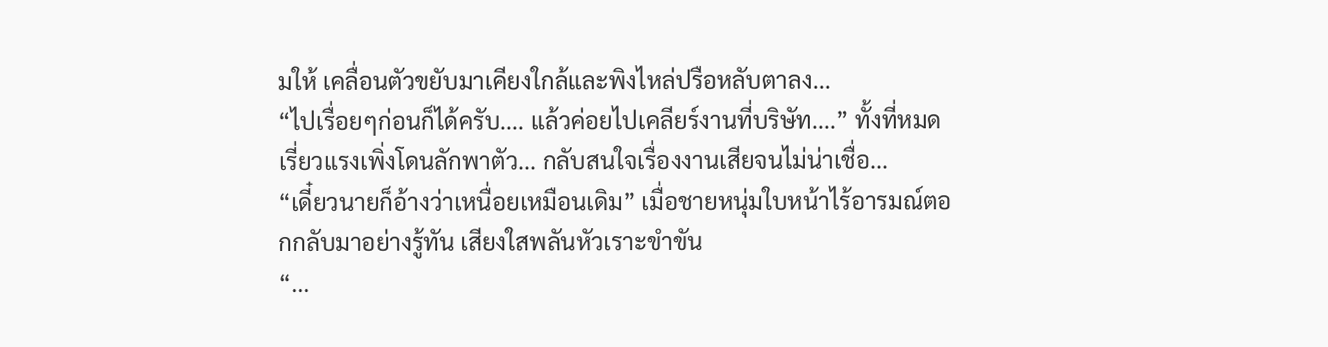มให้ เคลื่อนตัวขยับมาเคียงใกล้และพิงไหล่ปรือหลับตาลง...
“ไปเรื่อยๆก่อนก็ได้ครับ.... แล้วค่อยไปเคลียร์งานที่บริษัท....” ทั้งที่หมดเรี่ยวแรงเพิ่งโดนลักพาตัว... กลับสนใจเรื่องงานเสียจนไม่น่าเชื่อ...
“เดี๋ยวนายก็อ้างว่าเหนื่อยเหมือนเดิม” เมื่อชายหนุ่มใบหน้าไร้อารมณ์ตอกกลับมาอย่างรู้ทัน เสียงใสพลันหัวเราะขำขัน
“...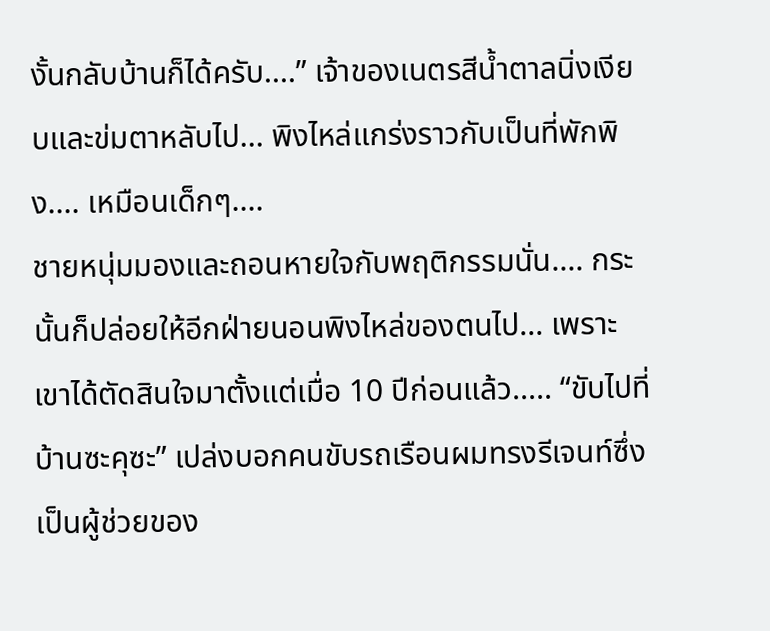งั้นกลับบ้านก็ได้ครับ....” เจ้าของเนตรสีน้ำตาลนิ่งเงียบและข่มตาหลับไป... พิงไหล่แกร่งราวกับเป็นที่พักพิง.... เหมือนเด็กๆ....
ชายหนุ่มมองและถอนหายใจกับพฤติกรรมนั่น.... กระนั้นก็ปล่อยให้อีกฝ่ายนอนพิงไหล่ของตนไป... เพราะเขาได้ตัดสินใจมาตั้งแต่เมื่อ 10 ปีก่อนแล้ว..... “ขับไปที่บ้านซะคุซะ” เปล่งบอกคนขับรถเรือนผมทรงรีเจนท์ซึ่งเป็นผู้ช่วยของ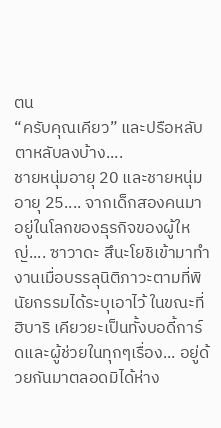ตน
“ครับคุณเคียว” และปรือหลับตาหลับลงบ้าง....
ชายหนุ่มอายุ 20 และชายหนุ่มอายุ 25.... จากเด็กสองคนมาอยู่ในโลกของธุรกิจของผู้ใหญ่.... ซาวาดะ สึนะโยชิเข้ามาทำงานเมื่อบรรลุนิติภาวะตามที่พินัยกรรมได้ระบุเอาไว้ ในขณะที่ฮิบาริ เคียวยะเป็นทั้งบอดี้การ์ดและผู้ช่วยในทุกๆเรื่อง... อยู่ด้วยกันมาตลอดมิได้ห่าง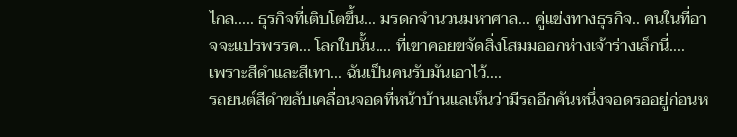ไกล..... ธุรกิจที่เติบโตขึ้น... มรดกจำนวนมหาศาล... คู่แข่งทางธุรกิจ.. คนในที่อาจจะแปรพรรค... โลกใบนั้น.... ที่เขาคอยขจัดสิ่งโสมมออกห่างเจ้าร่างเล็กนี่....
เพราะสีดำและสีเทา... ฉันเป็นคนรับมันเอาไว้....
รถยนต์สีดำขลับเคลื่อนจอดที่หน้าบ้านแลเห็นว่ามีรถอีกคันหนึ่งจอดรออยู่ก่อนห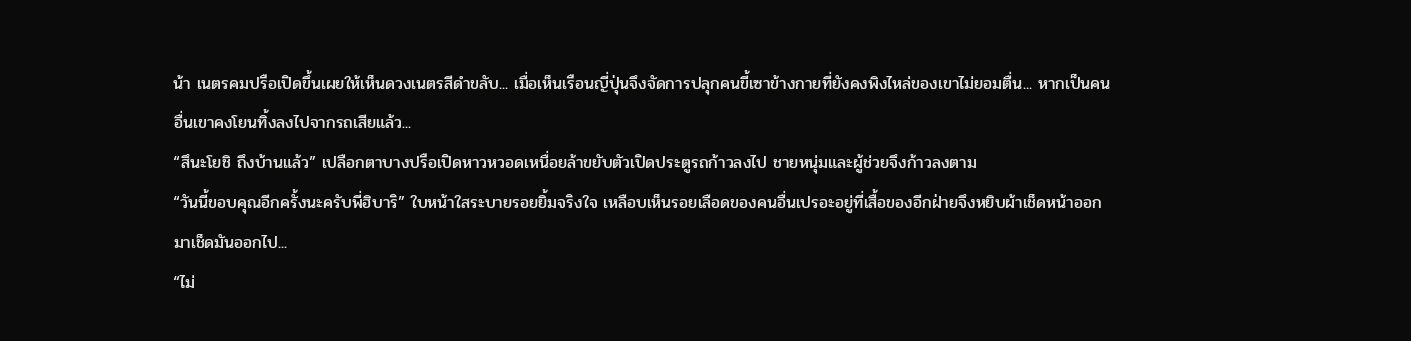น้า เนตรคมปรือเปิดขึ้นเผยให้เห็นดวงเนตรสีดำขลับ... เมื่อเห็นเรือนญี่ปุ่นจึงจัดการปลุกคนขี้เซาข้างกายที่ยังคงพิงไหล่ของเขาไม่ยอมตื่น... หากเป็นคนอื่นเขาคงโยนทิ้งลงไปจากรถเสียแล้ว...
“สึนะโยชิ ถึงบ้านแล้ว” เปลือกตาบางปรือเปิดหาวหวอดเหนื่อยล้าขยับตัวเปิดประตูรถก้าวลงไป ชายหนุ่มและผู้ช่วยจึงก้าวลงตาม
“วันนี้ขอบคุณอีกครั้งนะครับพี่ฮิบาริ” ใบหน้าใสระบายรอยยิ้มจริงใจ เหลือบเห็นรอยเลือดของคนอื่นเปรอะอยู่ที่เสื้อของอีกฝ่ายจึงหยิบผ้าเช็ดหน้าออกมาเช็ดมันออกไป...
“ไม่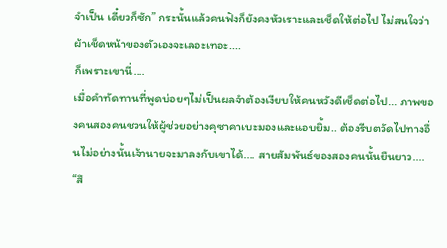จำเป็น เดี๋ยวก็ซัก” กระนั้นแล้วคนฟังก็ยังคงหัวเราะและเช็ดให้ต่อไป ไม่สนใจว่าผ้าเช็ดหน้าของตัวเองจะเลอะเทอะ....
ก็เพราะเขานี่....
เมื่อคำทัดทานที่พูดบ่อยๆไม่เป็นผลจำต้องเงียบให้คนหวังดีเช็ดต่อไป... ภาพของคนสองคนชวนให้ผู้ช่วยอย่างคุซาคาเบะมองและแอบยิ้ม.. ต้องรีบตวัดไปทางอื่นไม่อย่างนั้นเจ้านายจะมาลงกับเขาได้.... สายสัมพันธ์ของสองคนนั้นยืนยาว....
“สึ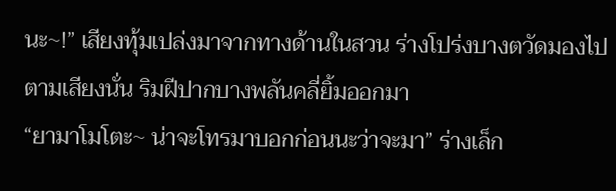นะ~!” เสียงทุ้มเปล่งมาจากทางด้านในสวน ร่างโปร่งบางตวัดมองไปตามเสียงนั่น ริมฝีปากบางพลันคลี่ยิ้มออกมา
“ยามาโมโตะ~ น่าจะโทรมาบอกก่อนนะว่าจะมา” ร่างเล็ก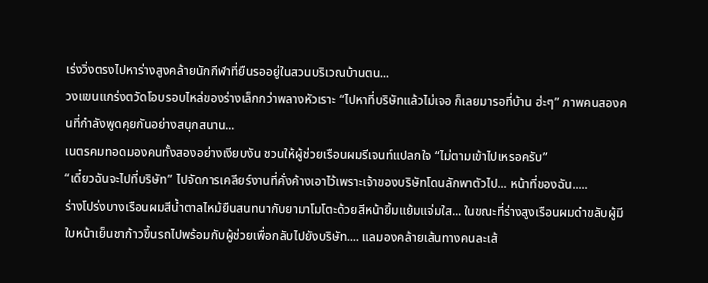เร่งวิ่งตรงไปหาร่างสูงคล้ายนักกีฬาที่ยืนรออยู่ในสวนบริเวณบ้านตน...
วงแขนแกร่งตวัดโอบรอบไหล่ของร่างเล็กกว่าพลางหัวเราะ “ไปหาที่บริษัทแล้วไม่เจอ ก็เลยมารอที่บ้าน ฮ่ะๆ” ภาพคนสองคนที่กำลังพูดคุยกันอย่างสนุกสนาน...
เนตรคมทอดมองคนทั้งสองอย่างเงียบงัน ชวนให้ผู้ช่วยเรือนผมรีเจนท์แปลกใจ “ไม่ตามเข้าไปเหรอครับ”
“เดี๋ยวฉันจะไปที่บริษัท” ไปจัดการเคลียร์งานที่คั่งค้างเอาไว้เพราะเจ้าของบริษัทโดนลักพาตัวไป... หน้าที่ของฉัน.....
ร่างโปร่งบางเรือนผมสีน้ำตาลไหม้ยืนสนทนากับยามาโมโตะด้วยสีหน้ายิ้มแย้มแจ่มใส... ในขณะที่ร่างสูงเรือนผมดำขลับผู้มีใบหน้าเย็นชาก้าวขึ้นรถไปพร้อมกับผู้ช่วยเพื่อกลับไปยังบริษัท.... แลมองคล้ายเส้นทางคนละเส้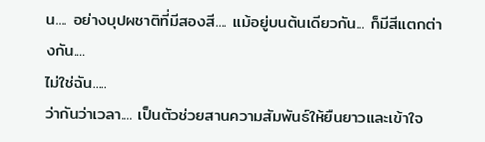น.... อย่างบุปผชาติที่มีสองสี.... แม้อยู่บนต้นเดียวกัน... ก็มีสีแตกต่างกัน....
ไม่ใช่ฉัน.....
ว่ากันว่าเวลา.... เป็นตัวช่วยสานความสัมพันธ์ให้ยืนยาวและเข้าใจ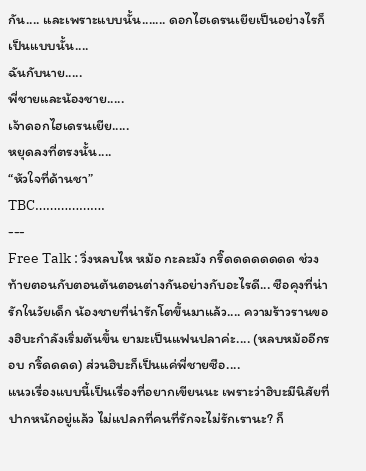กัน.... และเพราะแบบนั้น....... ดอกไฮเดรนเยียเป็นอย่างไรก็เป็นแบบนั้น....
ฉันกับนาย.....
พี่ชายและน้องชาย.....
เจ้าดอกไฮเดรนเยีย.....
หยุดลงที่ตรงนั้น....
“หัวใจที่ด้านชา”
TBC……………….
---
Free Talk : วิ่งหลบไห หม้อ กะละมัง กริ๊ดดดดดดดด ช่วงท้ายตอนกับตอนต้นตอนต่างกันอย่างกับอะไรดี... ซือคุงที่น่ารักในวัยเด็ก น้องชายที่น่ารักโตขึ้นมาแล้ว.... ความร้าวรานของฮิบะกำลังเริ่มต้นขึ้น ยามะเป็นแฟนปลาค่ะ.... (หลบหม้ออีกรอบ กริ๊ดดดด) ส่วนฮิบะก็เป็นแค่พี่ชายซือ....
แนวเรื่องแบบนี้เป็นเรื่องที่อยากเขียนนะ เพราะว่าฮิบะมีนิสัยที่ปากหนักอยู่แล้ว ไม่แปลกที่คนที่รักจะไม่รักเรานะ? ก็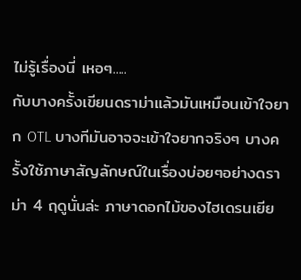ไม่รู้เรื่องนี่ เหอๆ.....
กับบางครั้งเขียนดราม่าแล้วมันเหมือนเข้าใจยาก OTL บางทีมันอาจจะเข้าใจยากจริงๆ บางครั้งใช้ภาษาสัญลักษณ์ในเรื่องบ่อยๆอย่างดราม่า 4 ฤดูนั่นล่ะ ภาษาดอกไม้ของไฮเดรนเยีย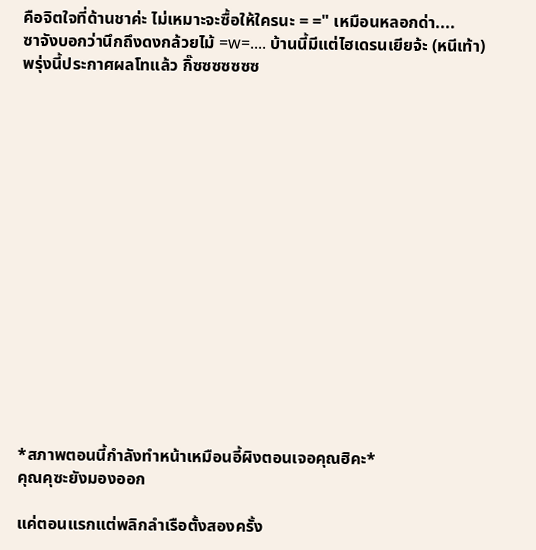คือจิตใจที่ด้านชาค่ะ ไม่เหมาะจะซื้อให้ใครนะ = =" เหมือนหลอกด่า....
ซาจังบอกว่านึกถึงดงกล้วยไม้ =w=.... บ้านนี้มีแต่ไฮเดรนเยียจ้ะ (หนีเท้า)
พรุ่งนี้ประกาศผลโทแล้ว กิ๊ซซซซซซซ
















*สภาพตอนนี้กำลังทำหน้าเหมือนอี้ผิงตอนเจอคุณฮิคะ*
คุณคุซะยังมองออก

แค่ตอนแรกแต่พลิกลำเรือตั้งสองครั้ง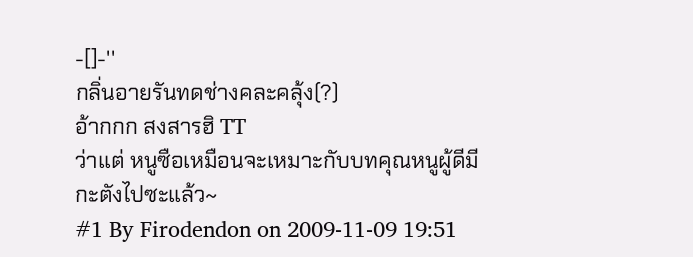-[]-''
กลิ่นอายรันทดช่างคละคลุ้ง(?)
อ้ากกก สงสารฮิ TT
ว่าแต่ หนูซือเหมือนจะเหมาะกับบทคุณหนูผู้ดีมีกะตังไปซะแล้ว~
#1 By Firodendon on 2009-11-09 19:51